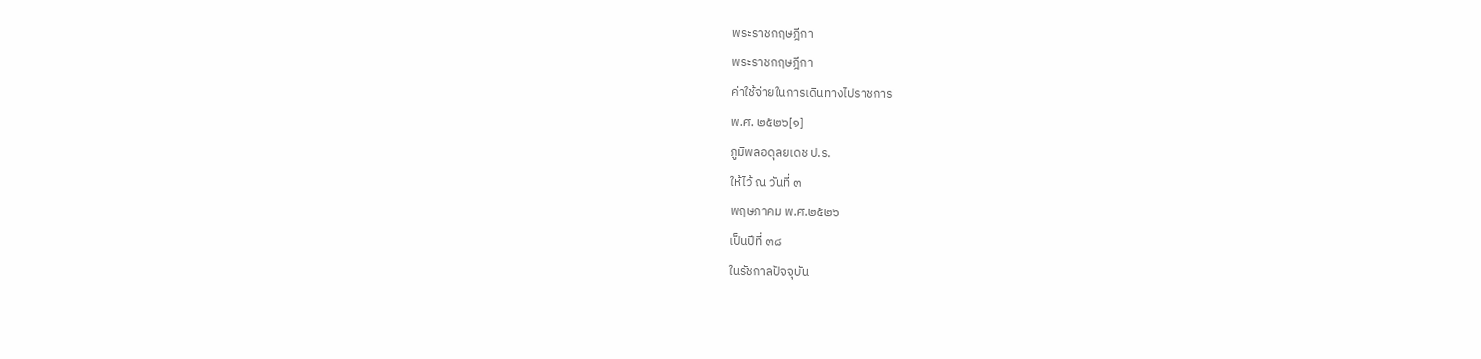พระราชกฤษฎีกา
พระราชกฤษฎีกา
ค่าใช้จ่ายในการเดินทางไปราชการ
พ.ศ. ๒๕๒๖[๑]
ภูมิพลอดุลยเดช ป.ร.
ให้ไว้ ณ วันที่ ๓
พฤษภาคม พ.ศ.๒๕๒๖
เป็นปีที่ ๓๘
ในรัชกาลปัจจุบัน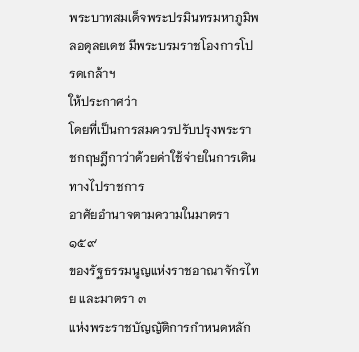พระบาทสมเด็จพระปรมินทรมหาภูมิพลอดุลยเดช มีพระบรมราชโองการโปรดเกล้าฯ
ให้ประกาศว่า
โดยที่เป็นการสมควรปรับปรุงพระราชกฤษฎีกาว่าด้วยค่าใช้จ่ายในการเดินทางไปราชการ
อาศัยอำนาจตามความในมาตรา ๑๕๙
ของรัฐธรรมนูญแห่งราชอาณาจักรไทย และมาตรา ๓
แห่งพระราชบัญญัติการกำหนดหลัก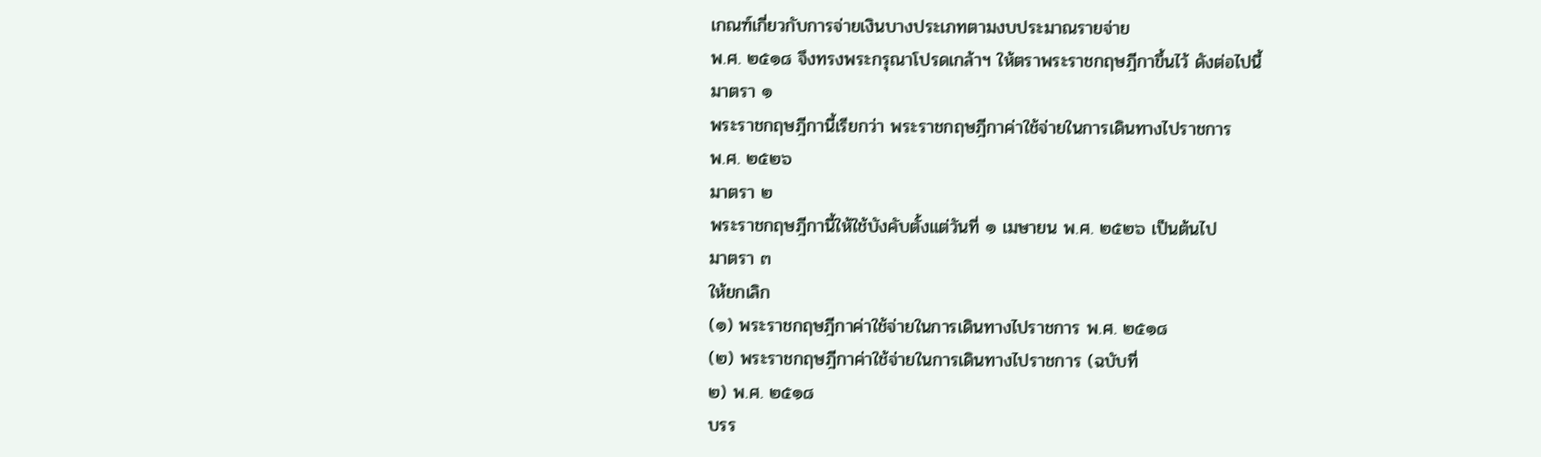เกณฑ์เกี่ยวกับการจ่ายเงินบางประเภทตามงบประมาณรายจ่าย
พ.ศ. ๒๕๑๘ จึงทรงพระกรุณาโปรดเกล้าฯ ให้ตราพระราชกฤษฎีกาขึ้นไว้ ดังต่อไปนี้
มาตรา ๑
พระราชกฤษฎีกานี้เรียกว่า พระราชกฤษฎีกาค่าใช้จ่ายในการเดินทางไปราชการ
พ.ศ. ๒๕๒๖
มาตรา ๒
พระราชกฤษฎีกานี้ให้ใช้บังคับตั้งแต่วันที่ ๑ เมษายน พ.ศ. ๒๕๒๖ เป็นต้นไป
มาตรา ๓
ให้ยกเลิก
(๑) พระราชกฤษฎีกาค่าใช้จ่ายในการเดินทางไปราชการ พ.ศ. ๒๕๑๘
(๒) พระราชกฤษฎีกาค่าใช้จ่ายในการเดินทางไปราชการ (ฉบับที่
๒) พ.ศ. ๒๕๑๘
บรร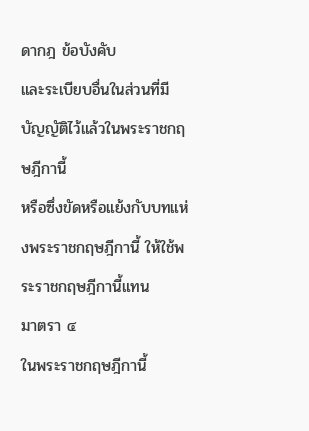ดากฎ ข้อบังคับ
และระเบียบอื่นในส่วนที่มีบัญญัติไว้แล้วในพระราชกฤษฎีกานี้
หรือซึ่งขัดหรือแย้งกับบทแห่งพระราชกฤษฎีกานี้ ให้ใช้พระราชกฤษฎีกานี้แทน
มาตรา ๔
ในพระราชกฤษฎีกานี้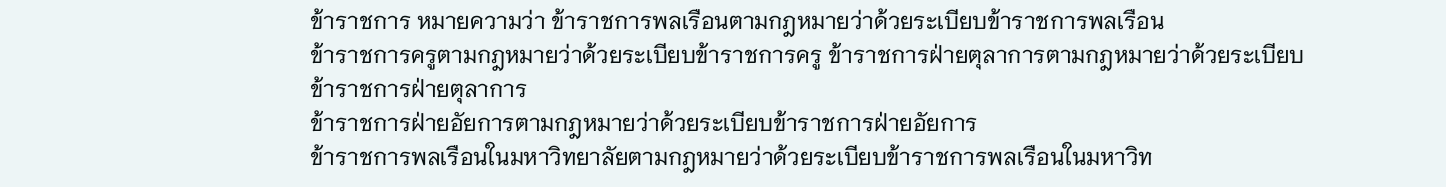ข้าราชการ หมายความว่า ข้าราชการพลเรือนตามกฎหมายว่าด้วยระเบียบข้าราชการพลเรือน
ข้าราชการครูตามกฎหมายว่าด้วยระเบียบข้าราชการครู ข้าราชการฝ่ายตุลาการตามกฎหมายว่าด้วยระเบียบข้าราชการฝ่ายตุลาการ
ข้าราชการฝ่ายอัยการตามกฎหมายว่าด้วยระเบียบข้าราชการฝ่ายอัยการ
ข้าราชการพลเรือนในมหาวิทยาลัยตามกฎหมายว่าด้วยระเบียบข้าราชการพลเรือนในมหาวิท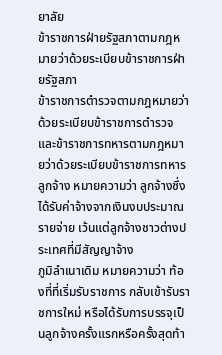ยาลัย
ข้าราชการฝ่ายรัฐสภาตามกฎหมายว่าด้วยระเบียบข้าราชการฝ่ายรัฐสภา
ข้าราชการตำรวจตามกฎหมายว่าด้วยระเบียบข้าราชการตำรวจ และข้าราชการทหารตามกฎหมายว่าด้วยระเบียบข้าราชการทหาร
ลูกจ้าง หมายความว่า ลูกจ้างซึ่งได้รับค่าจ้างจากเงินงบประมาณรายจ่าย เว้นแต่ลูกจ้างชาวต่างประเทศที่มีสัญญาจ้าง
ภูมิลำเนาเดิม หมายความว่า ท้องที่ที่เริ่มรับราชการ กลับเข้ารับราชการใหม่ หรือได้รับการบรรจุเป็นลูกจ้างครั้งแรกหรือครั้งสุดท้า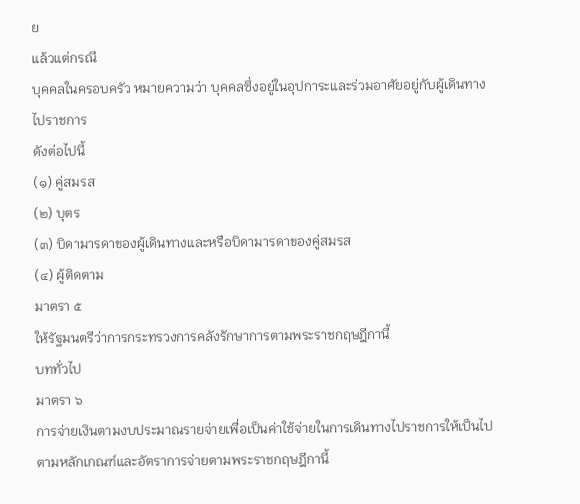ย
แล้วแต่กรณี
บุคคลในครอบครัว หมายความว่า บุคคลซึ่งอยู่ในอุปการะและร่วมอาศัยอยู่กับผู้เดินทางไปราชการ
ดังต่อไปนี้
(๑) คู่สมรส
(๒) บุตร
(๓) บิดามารดาของผู้เดินทางและหรือบิดามารดาของคู่สมรส
(๔) ผู้ติดตาม
มาตรา ๕
ให้รัฐมนตรีว่าการกระทรวงการคลังรักษาการตามพระราชกฤษฎีกานี้
บททั่วไป
มาตรา ๖
การจ่ายเงินตามงบประมาณรายจ่ายเพื่อเป็นค่าใช้จ่ายในการเดินทางไปราชการให้เป็นไปตามหลักเกณฑ์และอัตราการจ่ายตามพระราชกฤษฎีกานี้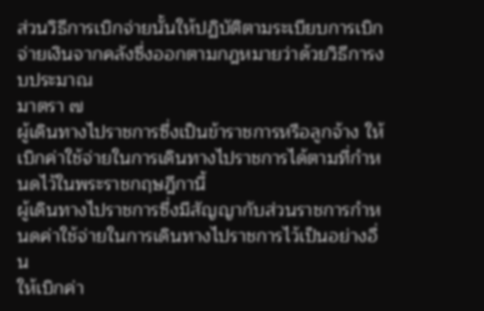ส่วนวิธีการเบิกจ่ายนั้นให้ปฏิบัติตามระเบียบการเบิกจ่ายเงินจากคลังซึ่งออกตามกฎหมายว่าด้วยวิธีการงบประมาณ
มาตรา ๗
ผู้เดินทางไปราชการซึ่งเป็นข้าราชการหรือลูกจ้าง ให้เบิกค่าใช้จ่ายในการเดินทางไปราชการได้ตามที่กำหนดไว้ในพระราชกฤษฎีกานี้
ผู้เดินทางไปราชการซึ่งมีสัญญากับส่วนราชการกำหนดค่าใช้จ่ายในการเดินทางไปราชการไว้เป็นอย่างอื่น
ให้เบิกค่า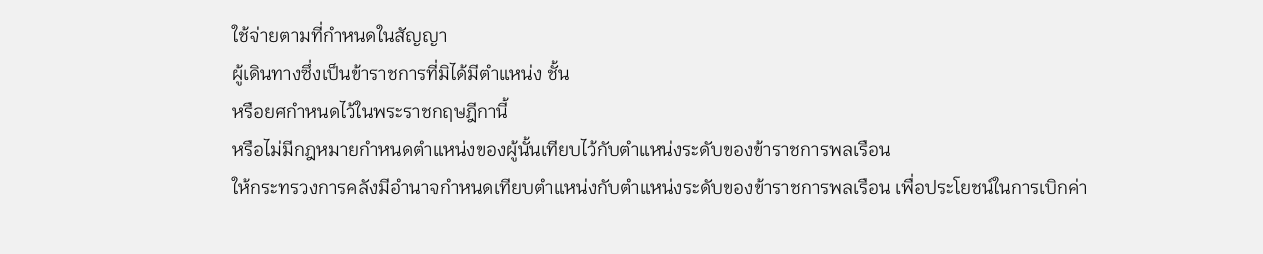ใช้จ่ายตามที่กำหนดในสัญญา
ผู้เดินทางซึ่งเป็นข้าราชการที่มิได้มีตำแหน่ง ชั้น
หรือยศกำหนดไว้ในพระราชกฤษฎีกานี้
หรือไม่มีกฎหมายกำหนดตำแหน่งของผู้นั้นเทียบไว้กับตำแหน่งระดับของข้าราชการพลเรือน
ให้กระทรวงการคลังมีอำนาจกำหนดเทียบตำแหน่งกับตำแหน่งระดับของข้าราชการพลเรือน เพื่อประโยชน์ในการเบิกค่า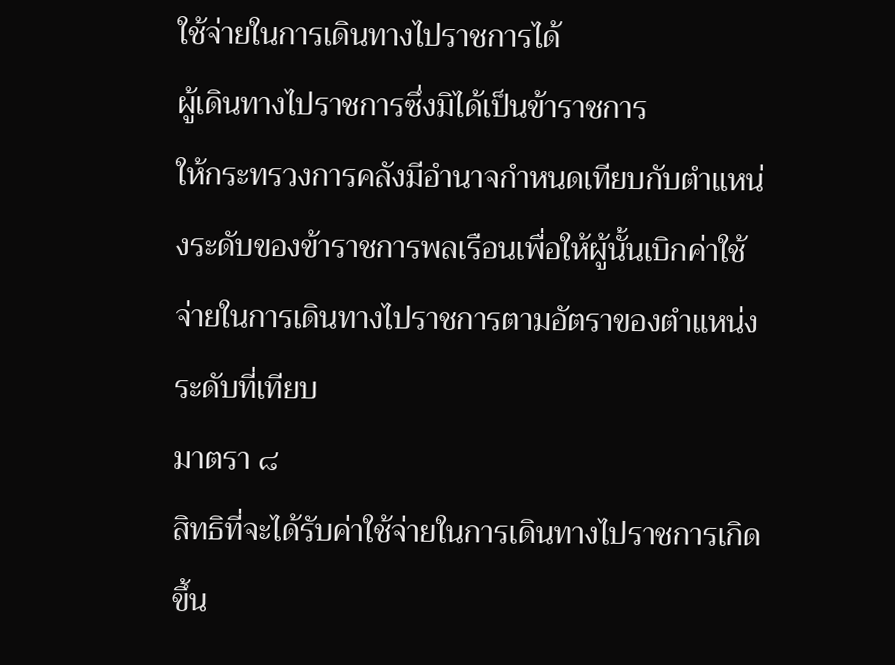ใช้จ่ายในการเดินทางไปราชการได้
ผู้เดินทางไปราชการซึ่งมิได้เป็นข้าราชการ
ให้กระทรวงการคลังมีอำนาจกำหนดเทียบกับตำแหน่งระดับของข้าราชการพลเรือนเพื่อให้ผู้นั้นเบิกค่าใช้จ่ายในการเดินทางไปราชการตามอัตราของตำแหน่งระดับที่เทียบ
มาตรา ๘
สิทธิที่จะได้รับค่าใช้จ่ายในการเดินทางไปราชการเกิดขึ้น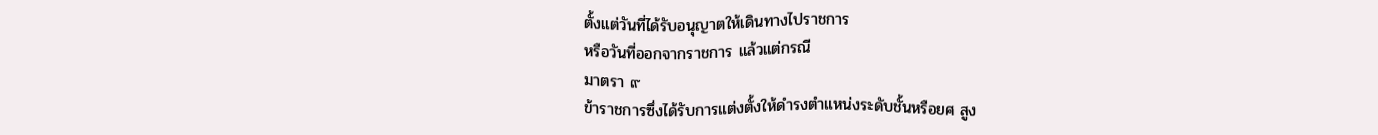ตั้งแต่วันที่ได้รับอนุญาตให้เดินทางไปราชการ
หรือวันที่ออกจากราชการ แล้วแต่กรณี
มาตรา ๙
ข้าราชการซึ่งได้รับการแต่งตั้งให้ดำรงตำแหน่งระดับชั้นหรือยศ สูง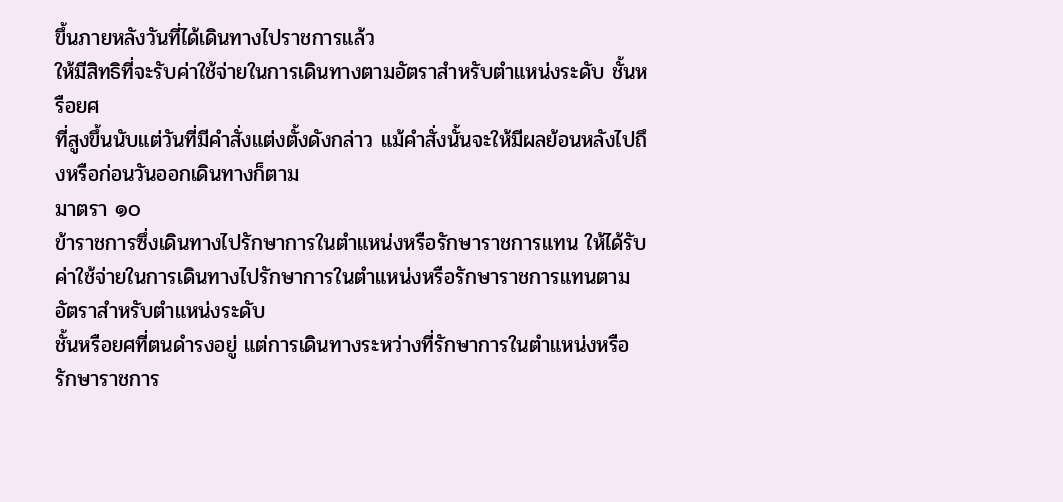ขึ้นภายหลังวันที่ได้เดินทางไปราชการแล้ว
ให้มีสิทธิที่จะรับค่าใช้จ่ายในการเดินทางตามอัตราสำหรับตำแหน่งระดับ ชั้นหรือยศ
ที่สูงขึ้นนับแต่วันที่มีคำสั่งแต่งตั้งดังกล่าว แม้คำสั่งนั้นจะให้มีผลย้อนหลังไปถึงหรือก่อนวันออกเดินทางก็ตาม
มาตรา ๑๐
ข้าราชการซึ่งเดินทางไปรักษาการในตำแหน่งหรือรักษาราชการแทน ให้ได้รับค่าใช้จ่ายในการเดินทางไปรักษาการในตำแหน่งหรือรักษาราชการแทนตามอัตราสำหรับตำแหน่งระดับ
ชั้นหรือยศที่ตนดำรงอยู่ แต่การเดินทางระหว่างที่รักษาการในตำแหน่งหรือรักษาราชการ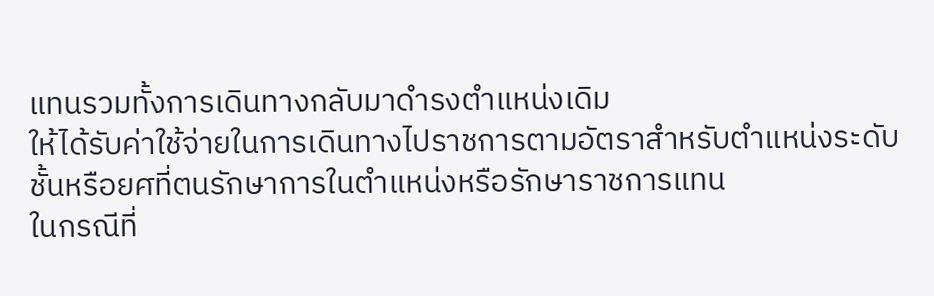แทนรวมทั้งการเดินทางกลับมาดำรงตำแหน่งเดิม
ให้ได้รับค่าใช้จ่ายในการเดินทางไปราชการตามอัตราสำหรับตำแหน่งระดับ
ชั้นหรือยศที่ตนรักษาการในตำแหน่งหรือรักษาราชการแทน
ในกรณีที่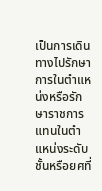เป็นการเดินทางไปรักษาการในตำแหน่งหรือรักษาราชการแทนในตำแหน่งระดับ
ชั้นหรือยศที่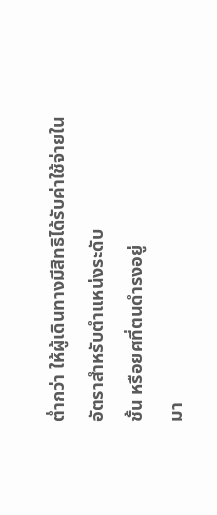ต่ำกว่า ให้ผู้เดินทางมีสิทธิได้รับค่าใช้จ่ายในอัตราสำหรับตำแหน่งระดับ
ชั้น หรือยศที่ตนดำรงอยู่
มา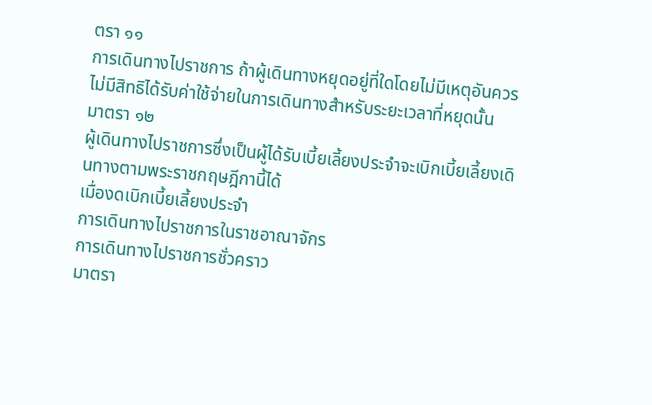ตรา ๑๑
การเดินทางไปราชการ ถ้าผู้เดินทางหยุดอยู่ที่ใดโดยไม่มีเหตุอันควร ไม่มีสิทธิได้รับค่าใช้จ่ายในการเดินทางสำหรับระยะเวลาที่หยุดนั้น
มาตรา ๑๒
ผู้เดินทางไปราชการซึ่งเป็นผู้ได้รับเบี้ยเลี้ยงประจำจะเบิกเบี้ยเลี้ยงเดินทางตามพระราชกฤษฎีกานี้ได้
เมื่องดเบิกเบี้ยเลี้ยงประจำ
การเดินทางไปราชการในราชอาณาจักร
การเดินทางไปราชการชั่วคราว
มาตรา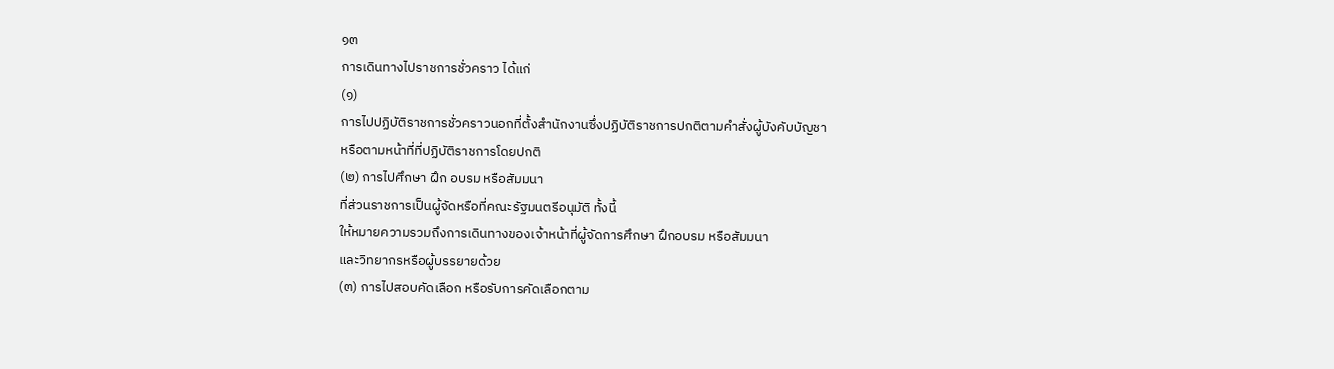๑๓
การเดินทางไปราชการชั่วคราว ได้แก่
(๑)
การไปปฏิบัติราชการชั่วคราวนอกที่ตั้งสำนักงานซึ่งปฏิบัติราชการปกติตามคำสั่งผู้บังคับบัญชา
หรือตามหน้าที่ที่ปฏิบัติราชการโดยปกติ
(๒) การไปศึกษา ฝึก อบรม หรือสัมมนา
ที่ส่วนราชการเป็นผู้จัดหรือที่คณะรัฐมนตรีอนุมัติ ทั้งนี้
ให้หมายความรวมถึงการเดินทางของเจ้าหน้าที่ผู้จัดการศึกษา ฝึกอบรม หรือสัมมนา
และวิทยากรหรือผู้บรรยายด้วย
(๓) การไปสอบคัดเลือก หรือรับการคัดเลือกตาม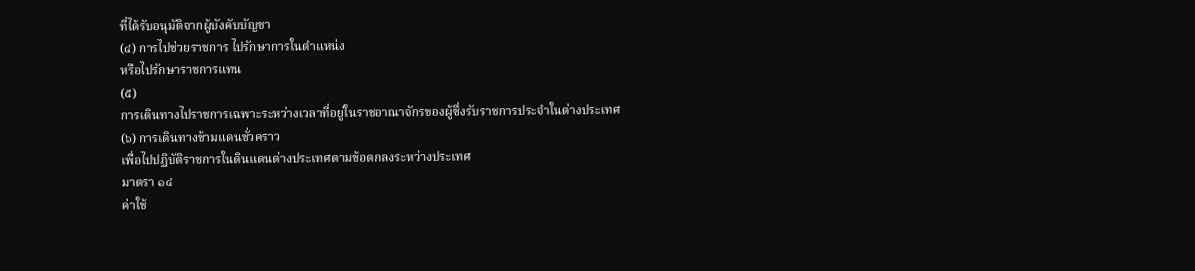ที่ได้รับอนุมัติจากผู้บังคับบัญชา
(๔) การไปช่วยราชการ ไปรักษาการในตำแหน่ง
หรือไปรักษาราชการแทน
(๕)
การเดินทางไปราชการเฉพาะระหว่างเวลาที่อยู่ในราชอาณาจักรของผู้ซึ่งรับราชการประจำในต่างประเทศ
(๖) การเดินทางข้ามแดนชั่วคราว
เพื่อไปปฏิบัติราชการในดินแดนต่างประเทศตามข้อตกลงระหว่างประเทศ
มาตรา ๑๔
ค่าใช้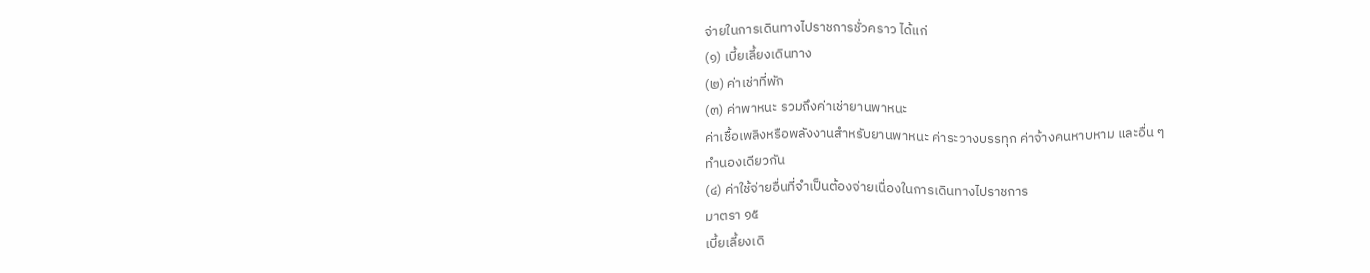จ่ายในการเดินทางไปราชการชั่วคราว ได้แก่
(๑) เบี้ยเลี้ยงเดินทาง
(๒) ค่าเช่าที่พัก
(๓) ค่าพาหนะ รวมถึงค่าเช่ายานพาหนะ
ค่าเชื้อเพลิงหรือพลังงานสำหรับยานพาหนะ ค่าระวางบรรทุก ค่าจ้างคนหาบหาม และอื่น ๆ
ทำนองเดียวกัน
(๔) ค่าใช้จ่ายอื่นที่จำเป็นต้องจ่ายเนื่องในการเดินทางไปราชการ
มาตรา ๑๕
เบี้ยเลี้ยงเดิ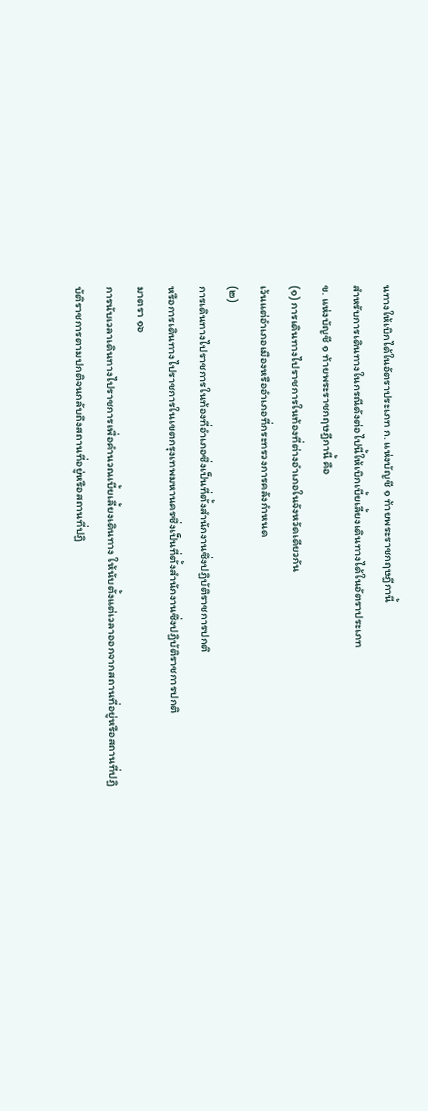นทางให้เบิกได้ในอัตราประเภท ก. แห่งบัญชี ๑ ท้ายพระราชกฤษฎีกานี้
สำหรับการเดินทางในกรณีดังต่อไปนี้ให้เบิกเบี้ยเลี้ยงเดินทางได้ในอัตราประเภท
ข. แห่งบัญชี ๑ ท้ายพระราชกฤษฎีกานี้ คือ
(๑) การเดินทางไปราชการในท้องที่ต่างอำเภอในจังหวัดเดียวกัน
เว้นแต่อำเภอเมืองหรืออำเภอที่กระทรวงการคลังกำหนด
(๒)
การเดินทางไปราชการในท้องที่อำเภอซึ่งเป็นที่ตั้งสำนักงานซึ่งปฏิบัติราชการปกติ
หรือการเดินทางไปราชการในเขตกรุงเทพมหานครซึ่งเป็นที่ตั้งสำนักงานซึ่งปฏิบัติราชการปกติ
มาตรา ๑๖
การนับเวลาเดินทางไปราชการเพื่อคำนวณเบี้ยเลี้ยงเดินทาง ให้นับตั้งแต่เวลาออกจากสถานที่อยู่หรือสถานที่ปฏิบัติราชการตามปกติจนกลับถึงสถานที่อยู่หรือสถานที่ปฏิ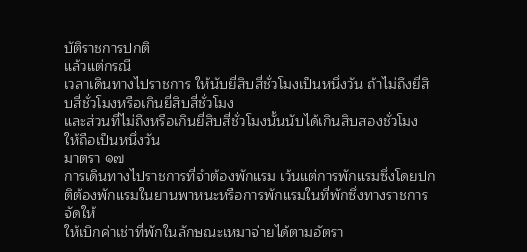บัติราชการปกติ
แล้วแต่กรณี
เวลาเดินทางไปราชการ ให้นับยี่สิบสี่ชั่วโมงเป็นหนึ่งวัน ถ้าไม่ถึงยี่สิบสี่ชั่วโมงหรือเกินยี่สิบสี่ชั่วโมง
และส่วนที่ไม่ถึงหรือเกินยี่สิบสี่ชั่วโมงนั้นนับได้เกินสิบสองชั่วโมง ให้ถือเป็นหนึ่งวัน
มาตรา ๑๗
การเดินทางไปราชการที่จำต้องพักแรม เว้นแต่การพักแรมซึ่งโดยปกติต้องพักแรมในยานพาหนะหรือการพักแรมในที่พักซึ่งทางราชการจัดให้
ให้เบิกค่าเช่าที่พักในลักษณะเหมาจ่ายได้ตามอัตรา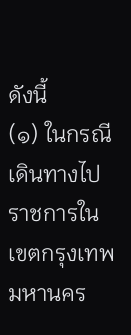ดังนี้
(๑) ในกรณีเดินทางไปราชการในเขตกรุงเทพมหานคร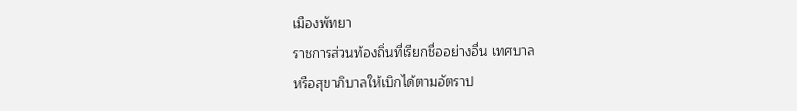เมืองพัทยา
ราชการส่วนท้องถิ่นที่เรียกชื่ออย่างอื่น เทศบาล
หรือสุขาภิบาลให้เบิกได้ตามอัตราป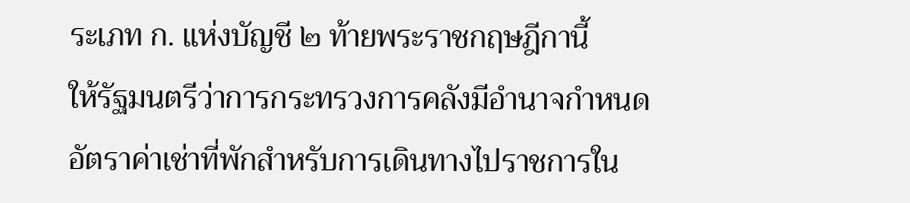ระเภท ก. แห่งบัญชี ๒ ท้ายพระราชกฤษฎีกานี้
ให้รัฐมนตรีว่าการกระทรวงการคลังมีอำนาจกำหนดอัตราค่าเช่าที่พักสำหรับการเดินทางไปราชการใน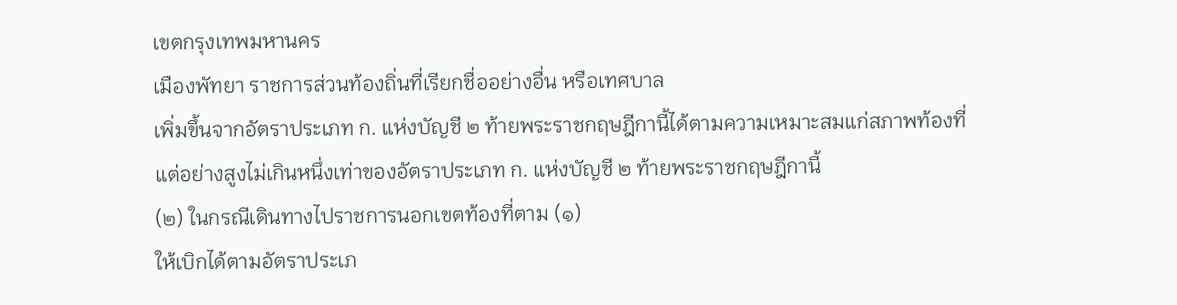เขตกรุงเทพมหานคร
เมืองพัทยา ราชการส่วนท้องถิ่นที่เรียกชื่ออย่างอื่น หรือเทศบาล
เพิ่มขึ้นจากอัตราประเภท ก. แห่งบัญชี ๒ ท้ายพระราชกฤษฎีกานี้ได้ตามความเหมาะสมแก่สภาพท้องที่
แต่อย่างสูงไม่เกินหนึ่งเท่าของอัตราประเภท ก. แห่งบัญชี ๒ ท้ายพระราชกฤษฎีกานี้
(๒) ในกรณีเดินทางไปราชการนอกเขตท้องที่ตาม (๑)
ให้เบิกได้ตามอัตราประเภ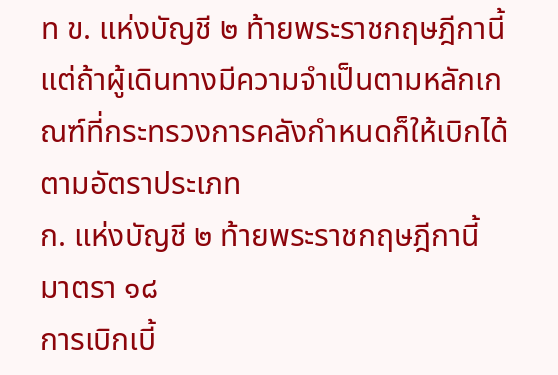ท ข. แห่งบัญชี ๒ ท้ายพระราชกฤษฎีกานี้
แต่ถ้าผู้เดินทางมีความจำเป็นตามหลักเกณฑ์ที่กระทรวงการคลังกำหนดก็ให้เบิกได้ตามอัตราประเภท
ก. แห่งบัญชี ๒ ท้ายพระราชกฤษฎีกานี้
มาตรา ๑๘
การเบิกเบี้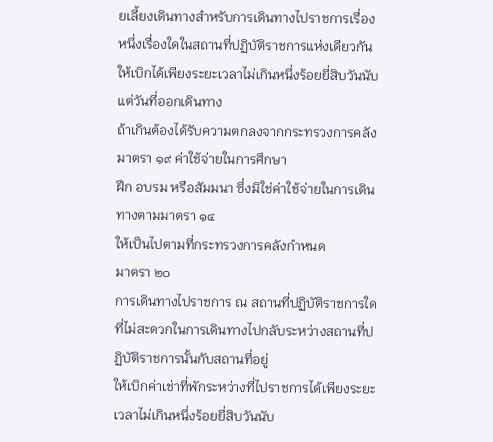ยเลี้ยงเดินทางสำหรับการเดินทางไปราชการเรื่องหนึ่งเรื่องใดในสถานที่ปฏิบัติราชการแห่งเดียวกัน
ให้เบิกได้เพียงระยะเวลาไม่เกินหนึ่งร้อยยี่สิบวันนับแต่วันที่ออกเดินทาง
ถ้าเกินต้องได้รับความตกลงจากกระทรวงการคลัง
มาตรา ๑๙ ค่าใช้จ่ายในการศึกษา
ฝึก อบรม หรือสัมมนา ซึ่งมิใช่ค่าใช้จ่ายในการเดินทางตามมาตรา ๑๔
ให้เป็นไปตามที่กระทรวงการคลังกำหนด
มาตรา ๒๐
การเดินทางไปราชการ ณ สถานที่ปฏิบัติราชการใดที่ไม่สะดวกในการเดินทางไปกลับระหว่างสถานที่ปฏิบัติราชการนั้นกับสถานที่อยู่
ให้เบิกค่าเช่าที่พักระหว่างที่ไปราชการได้เพียงระยะเวลาไม่เกินหนึ่งร้อยยี่สิบวันนับ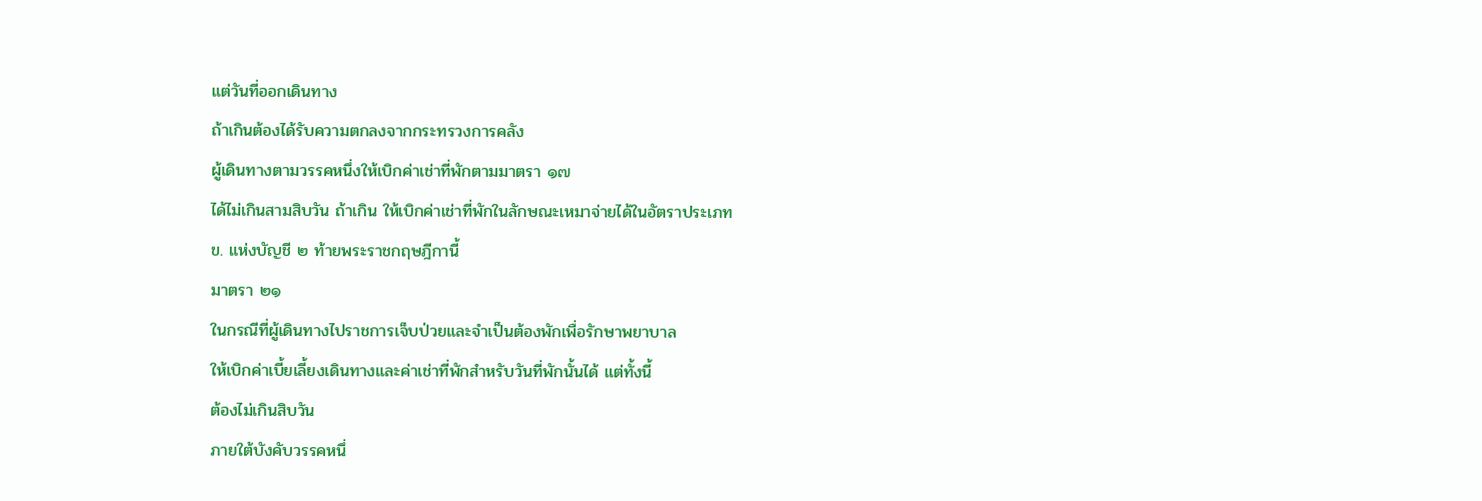แต่วันที่ออกเดินทาง
ถ้าเกินต้องได้รับความตกลงจากกระทรวงการคลัง
ผู้เดินทางตามวรรคหนึ่งให้เบิกค่าเช่าที่พักตามมาตรา ๑๗
ได้ไม่เกินสามสิบวัน ถ้าเกิน ให้เบิกค่าเช่าที่พักในลักษณะเหมาจ่ายได้ในอัตราประเภท
ข. แห่งบัญชี ๒ ท้ายพระราชกฤษฎีกานี้
มาตรา ๒๑
ในกรณีที่ผู้เดินทางไปราชการเจ็บป่วยและจำเป็นต้องพักเพื่อรักษาพยาบาล
ให้เบิกค่าเบี้ยเลี้ยงเดินทางและค่าเช่าที่พักสำหรับวันที่พักนั้นได้ แต่ทั้งนี้
ต้องไม่เกินสิบวัน
ภายใต้บังคับวรรคหนึ่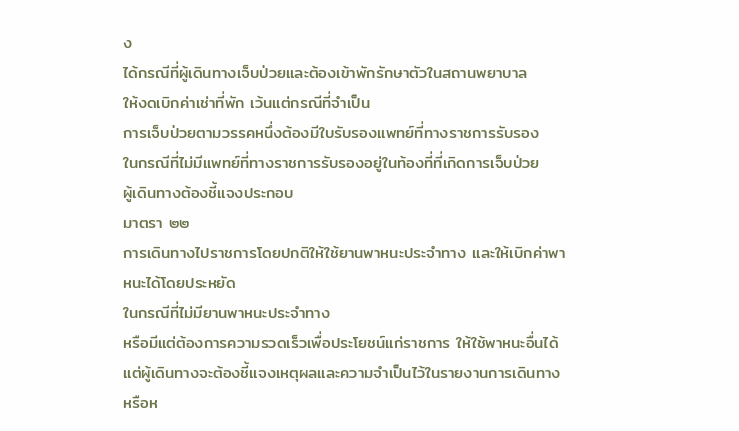ง
ได้กรณีที่ผู้เดินทางเจ็บป่วยและต้องเข้าพักรักษาตัวในสถานพยาบาล
ให้งดเบิกค่าเช่าที่พัก เว้นแต่กรณีที่จำเป็น
การเจ็บป่วยตามวรรคหนึ่งต้องมีใบรับรองแพทย์ที่ทางราชการรับรอง
ในกรณีที่ไม่มีแพทย์ที่ทางราชการรับรองอยู่ในท้องที่ที่เกิดการเจ็บป่วย
ผู้เดินทางต้องชี้แจงประกอบ
มาตรา ๒๒
การเดินทางไปราชการโดยปกติให้ใช้ยานพาหนะประจำทาง และให้เบิกค่าพาหนะได้โดยประหยัด
ในกรณีที่ไม่มียานพาหนะประจำทาง
หรือมีแต่ต้องการความรวดเร็วเพื่อประโยชน์แก่ราชการ ให้ใช้พาหนะอื่นได้
แต่ผู้เดินทางจะต้องชี้แจงเหตุผลและความจำเป็นไว้ในรายงานการเดินทางหรือห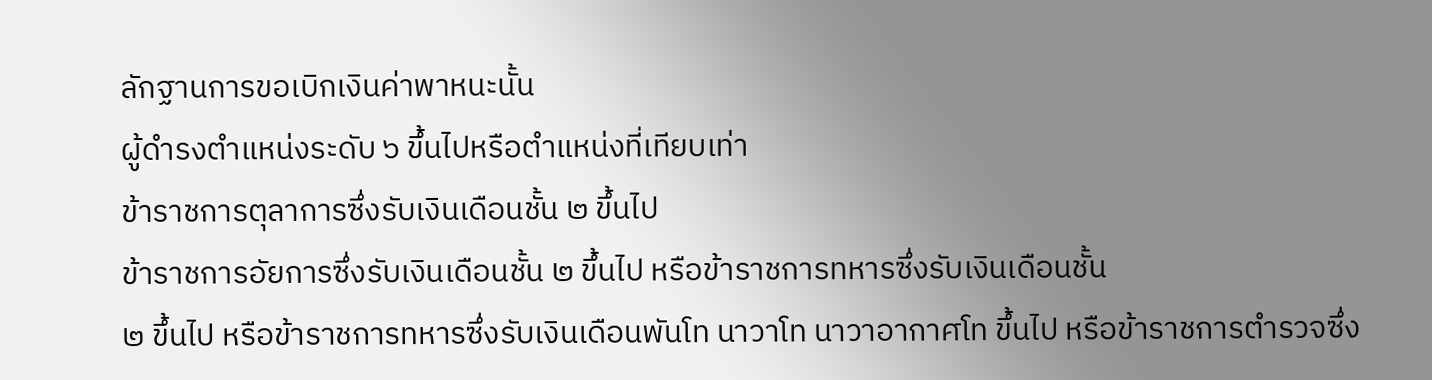ลักฐานการขอเบิกเงินค่าพาหนะนั้น
ผู้ดำรงตำแหน่งระดับ ๖ ขึ้นไปหรือตำแหน่งที่เทียบเท่า
ข้าราชการตุลาการซึ่งรับเงินเดือนชั้น ๒ ขึ้นไป
ข้าราชการอัยการซึ่งรับเงินเดือนชั้น ๒ ขึ้นไป หรือข้าราชการทหารซึ่งรับเงินเดือนชั้น
๒ ขึ้นไป หรือข้าราชการทหารซึ่งรับเงินเดือนพันโท นาวาโท นาวาอากาศโท ขึ้นไป หรือข้าราชการตำรวจซึ่ง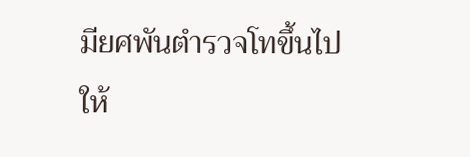มียศพันตำรวจโทขึ้นไป
ให้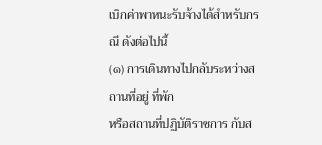เบิกค่าพาหนะรับจ้างได้สำหรับกรณี ดังต่อไปนี้
(๑) การเดินทางไปกลับระหว่างสถานที่อยู่ ที่พัก
หรือสถานที่ปฏิบัติราชการ กับส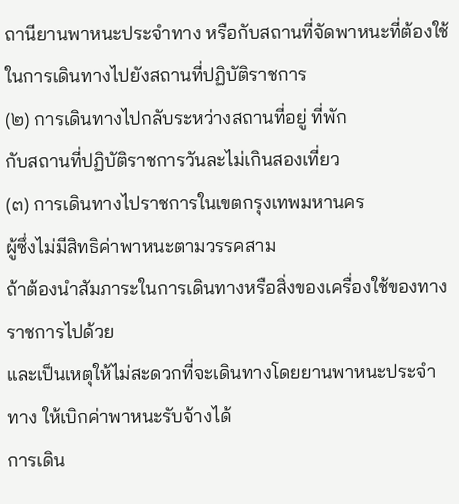ถานียานพาหนะประจำทาง หรือกับสถานที่จัดพาหนะที่ต้องใช้ในการเดินทางไปยังสถานที่ปฏิบัติราชการ
(๒) การเดินทางไปกลับระหว่างสถานที่อยู่ ที่พัก
กับสถานที่ปฏิบัติราชการวันละไม่เกินสองเที่ยว
(๓) การเดินทางไปราชการในเขตกรุงเทพมหานคร
ผู้ซึ่งไม่มีสิทธิค่าพาหนะตามวรรคสาม
ถ้าต้องนำสัมภาระในการเดินทางหรือสิ่งของเครื่องใช้ของทางราชการไปด้วย
และเป็นเหตุให้ไม่สะดวกที่จะเดินทางโดยยานพาหนะประจำทาง ให้เบิกค่าพาหนะรับจ้างได้
การเดิน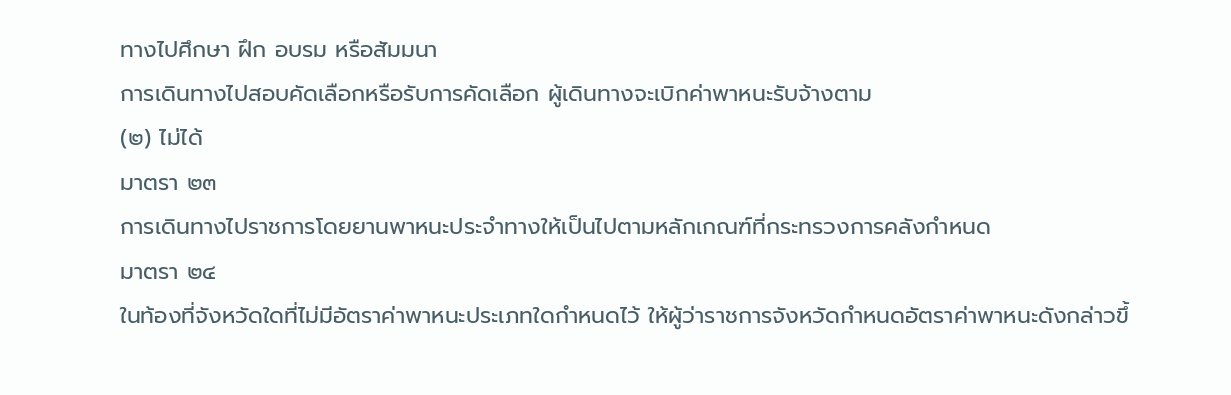ทางไปศึกษา ฝึก อบรม หรือสัมมนา
การเดินทางไปสอบคัดเลือกหรือรับการคัดเลือก ผู้เดินทางจะเบิกค่าพาหนะรับจ้างตาม
(๒) ไม่ได้
มาตรา ๒๓
การเดินทางไปราชการโดยยานพาหนะประจำทางให้เป็นไปตามหลักเกณฑ์ที่กระทรวงการคลังกำหนด
มาตรา ๒๔
ในท้องที่จังหวัดใดที่ไม่มีอัตราค่าพาหนะประเภทใดกำหนดไว้ ให้ผู้ว่าราชการจังหวัดกำหนดอัตราค่าพาหนะดังกล่าวขึ้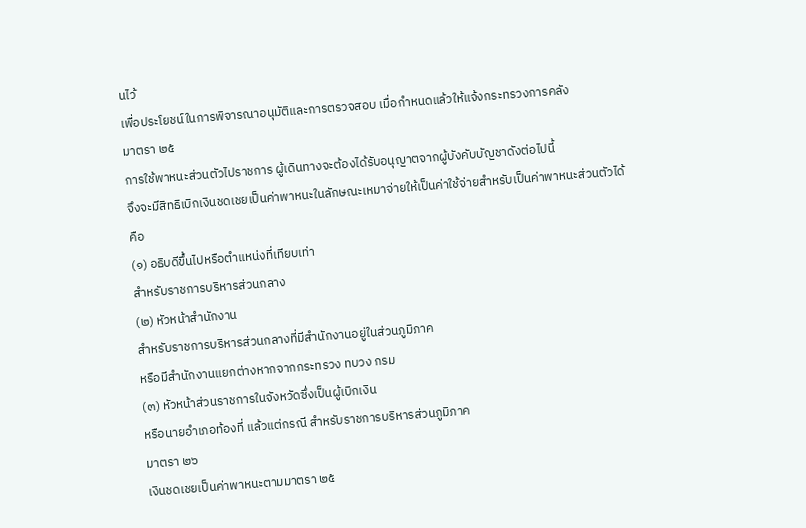นไว้
เพื่อประโยชน์ในการพิจารณาอนุมัติและการตรวจสอบ เมื่อกำหนดแล้วให้แจ้งกระทรวงการคลัง
มาตรา ๒๕
การใช้พาหนะส่วนตัวไปราชการ ผู้เดินทางจะต้องได้รับอนุญาตจากผู้บังคับบัญชาดังต่อไปนี้
จึงจะมีสิทธิเบิกเงินชดเชยเป็นค่าพาหนะในลักษณะเหมาจ่ายให้เป็นค่าใช้จ่ายสำหรับเป็นค่าพาหนะส่วนตัวได้
คือ
(๑) อธิบดีขึ้นไปหรือตำแหน่งที่เทียบเท่า
สำหรับราชการบริหารส่วนกลาง
(๒) หัวหน้าสำนักงาน
สำหรับราชการบริหารส่วนกลางที่มีสำนักงานอยู่ในส่วนภูมิภาค
หรือมีสำนักงานแยกต่างหากจากกระทรวง ทบวง กรม
(๓) หัวหน้าส่วนราชการในจังหวัดซึ่งเป็นผู้เบิกเงิน
หรือนายอำเภอท้องที่ แล้วแต่กรณี สำหรับราชการบริหารส่วนภูมิภาค
มาตรา ๒๖
เงินชดเชยเป็นค่าพาหนะตามมาตรา ๒๕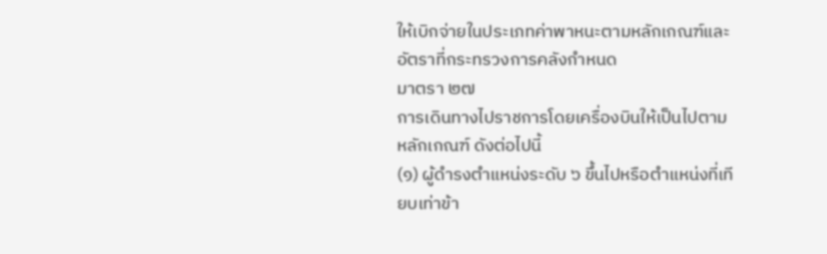ให้เบิกจ่ายในประเภทค่าพาหนะตามหลักเกณฑ์และอัตราที่กระทรวงการคลังกำหนด
มาตรา ๒๗
การเดินทางไปราชการโดยเครื่องบินให้เป็นไปตามหลักเกณฑ์ ดังต่อไปนี้
(๑) ผู้ดำรงตำแหน่งระดับ ๖ ขึ้นไปหรือตำแหน่งที่เทียบเท่าข้า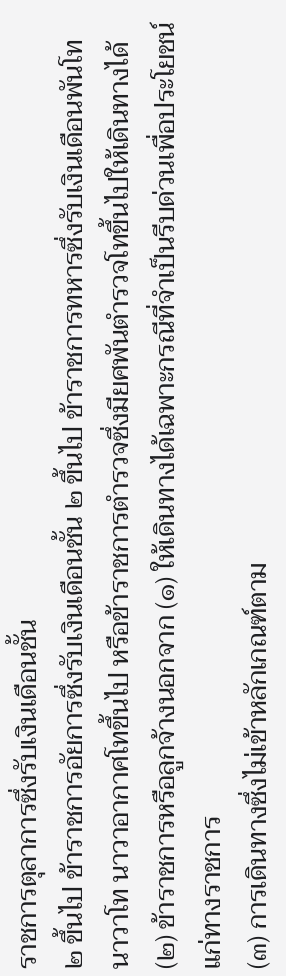ราชการตุลาการซึ่งรับเงินเดือนชั้น
๒ ขึ้นไป ข้าราชการอัยการซึ่งรับเงินเดือนชั้น ๒ ขึ้นไป ข้าราชการทหารซึ่งรับเงินเดือนพันโท
นาวาโท นาวาอากาศโทขึ้นไป หรือข้าราชการตำรวจซึ่งมียศพันตำรวจโทขึ้นไปให้เดินทางได้
(๒) ข้าราชการหรือลูกจ้างนอกจาก (๑) ให้เดินทางได้เฉพาะกรณีที่จำเป็นรีบด่วนเพื่อประโยชน์แก่ทางราชการ
(๓) การเดินทางซึ่งไม่เข้าหลักเกณฑ์ตาม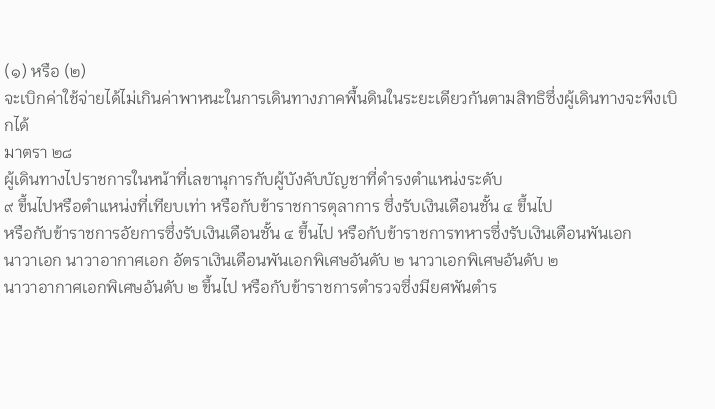(๑) หรือ (๒)
จะเบิกค่าใช้จ่ายได้ไม่เกินค่าพาหนะในการเดินทางภาคพื้นดินในระยะเดียวกันตามสิทธิซึ่งผู้เดินทางจะพึงเบิกได้
มาตรา ๒๘
ผู้เดินทางไปราชการในหน้าที่เลขานุการกับผู้บังคับบัญชาที่ดำรงตำแหน่งระดับ
๙ ขึ้นไปหรือตำแหน่งที่เทียบเท่า หรือกับข้าราชการตุลาการ ซึ่งรับเงินเดือนชั้น ๔ ขึ้นไป
หรือกับข้าราชการอัยการซึ่งรับเงินเดือนชั้น ๔ ขึ้นไป หรือกับข้าราชการทหารซึ่งรับเงินเดือนพันเอก
นาวาเอก นาวาอากาศเอก อัตราเงินเดือนพันเอกพิเศษอันดับ ๒ นาวาเอกพิเศษอันดับ ๒
นาวาอากาศเอกพิเศษอันดับ ๒ ขึ้นไป หรือกับข้าราชการตำรวจซึ่งมียศพันตำร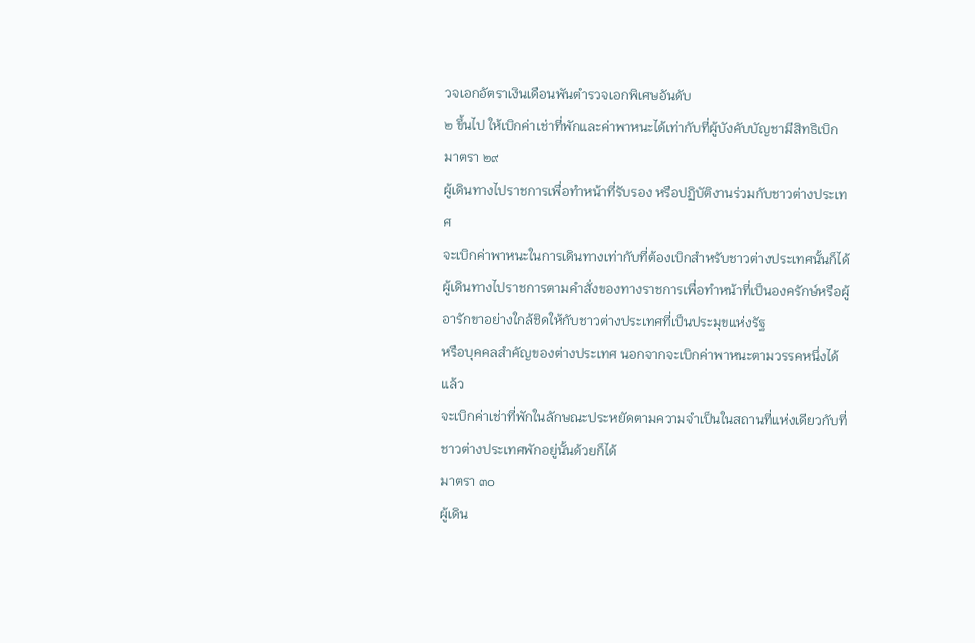วจเอกอัตราเงินเดือนพันตำรวจเอกพิเศษอันดับ
๒ ขึ้นไป ให้เบิกค่าเช่าที่พักและค่าพาหนะได้เท่ากับที่ผู้บังคับบัญชามีสิทธิเบิก
มาตรา ๒๙
ผู้เดินทางไปราชการเพื่อทำหน้าที่รับรอง หรือปฏิบัติงานร่วมกับชาวต่างประเทศ
จะเบิกค่าพาหนะในการเดินทางเท่ากับที่ต้องเบิกสำหรับชาวต่างประเทศนั้นก็ได้
ผู้เดินทางไปราชการตามคำสั่งของทางราชการเพื่อทำหน้าที่เป็นองครักษ์หรือผู้อารักขาอย่างใกล้ชิดให้กับชาวต่างประเทศที่เป็นประมุขแห่งรัฐ
หรือบุคคลสำคัญของต่างประเทศ นอกจากจะเบิกค่าพาหนะตามวรรคหนึ่งได้แล้ว
จะเบิกค่าเช่าที่พักในลักษณะประหยัดตามความจำเป็นในสถานที่แห่งเดียวกับที่ชาวต่างประเทศพักอยู่นั้นด้วยก็ได้
มาตรา ๓๐
ผู้เดิน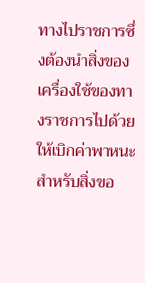ทางไปราชการซึ่งต้องนำสิ่งของเครื่องใช้ของทางราชการไปด้วย
ให้เบิกค่าพาหนะสำหรับสิ่งขอ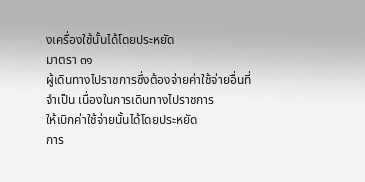งเครื่องใช้นั้นได้โดยประหยัด
มาตรา ๓๑
ผู้เดินทางไปราชการซึ่งต้องจ่ายค่าใช้จ่ายอื่นที่จำเป็น เนื่องในการเดินทางไปราชการ
ให้เบิกค่าใช้จ่ายนั้นได้โดยประหยัด
การ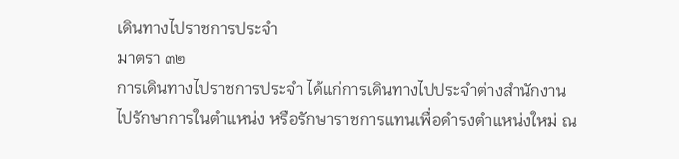เดินทางไปราชการประจำ
มาตรา ๓๒
การเดินทางไปราชการประจำ ได้แก่การเดินทางไปประจำต่างสำนักงาน
ไปรักษาการในตำแหน่ง หรือรักษาราชการแทนเพื่อดำรงตำแหน่งใหม่ ณ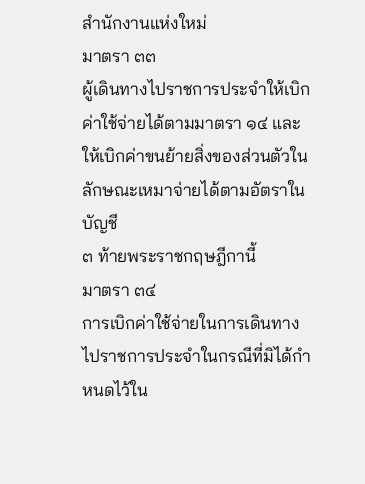สำนักงานแห่งใหม่
มาตรา ๓๓
ผู้เดินทางไปราชการประจำให้เบิกค่าใช้จ่ายได้ตามมาตรา ๑๔ และให้เบิกค่าขนย้ายสิ่งของส่วนตัวในลักษณะเหมาจ่ายได้ตามอัตราในบัญชี
๓ ท้ายพระราชกฤษฎีกานี้
มาตรา ๓๔
การเบิกค่าใช้จ่ายในการเดินทางไปราชการประจำในกรณีที่มิได้กำหนดไว้ใน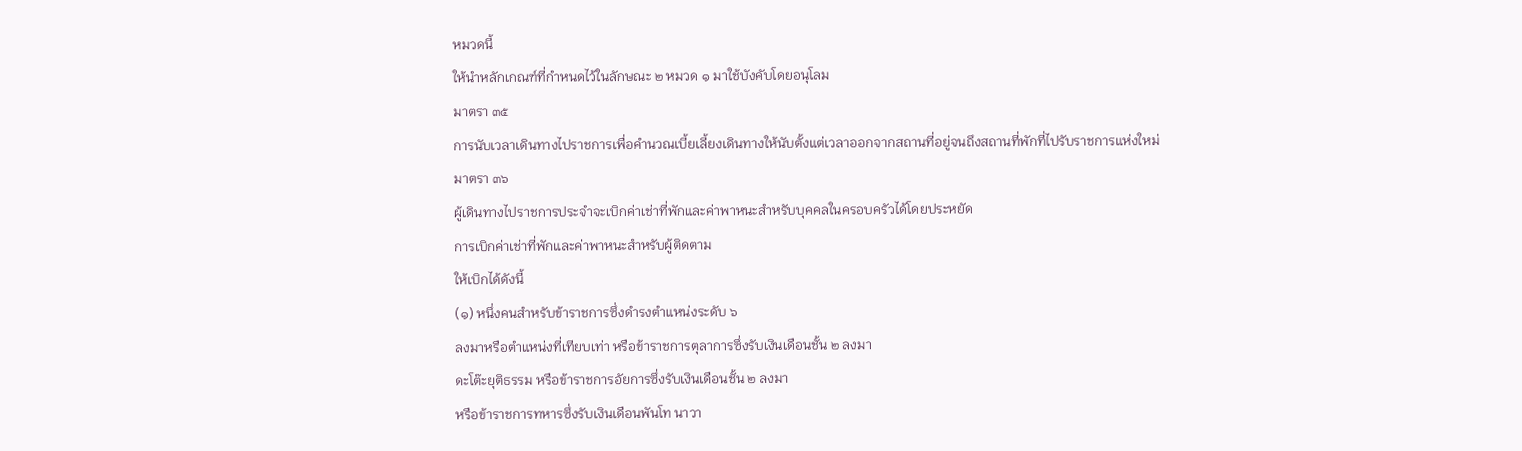หมวดนี้
ให้นำหลักเกณฑ์ที่กำหนดไว้ในลักษณะ ๒ หมวด ๑ มาใช้บังคับโดยอนุโลม
มาตรา ๓๕
การนับเวลาเดินทางไปราชการเพื่อคำนวณเบี้ยเลี้ยงเดินทางให้นับตั้งแต่เวลาออกจากสถานที่อยู่จนถึงสถานที่พักที่ไปรับราชการแห่งใหม่
มาตรา ๓๖
ผู้เดินทางไปราชการประจำจะเบิกค่าเช่าที่พักและค่าพาหนะสำหรับบุคคลในครอบครัวได้โดยประหยัด
การเบิกค่าเช่าที่พักและค่าพาหนะสำหรับผู้ติดตาม
ให้เบิกได้ดังนี้
(๑) หนึ่งคนสำหรับข้าราชการซึ่งดำรงตำแหน่งระดับ ๖
ลงมาหรือตำแหน่งที่เทียบเท่า หรือข้าราชการตุลาการซึ่งรับเงินเดือนชั้น ๒ ลงมา
ดะโต๊ะยุติธรรม หรือข้าราชการอัยการซึ่งรับเงินเดือนชั้น ๒ ลงมา
หรือข้าราชการทหารซึ่งรับเงินเดือนพันโท นาวา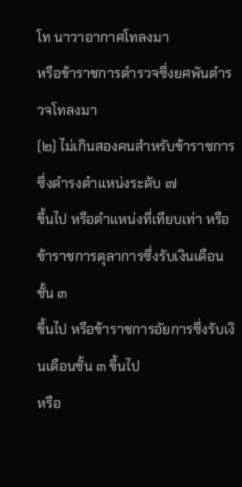โท นาวาอากาศโทลงมา
หรือข้าราชการตำรวจซึ่งยศพันตำรวจโทลงมา
(๒) ไม่เกินสองคนสำหรับข้าราชการซึ่งดำรงตำแหน่งระดับ ๗
ขึ้นไป หรือตำแหน่งที่เทียบเท่า หรือข้าราชการตุลาการซึ่งรับเงินเดือนชั้น ๓
ขึ้นไป หรือข้าราชการอัยการซึ่งรับเงินเดือนชั้น ๓ ขึ้นไป
หรือ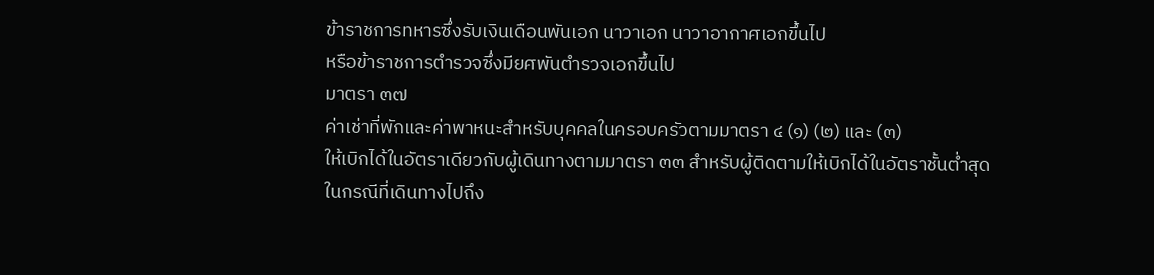ข้าราชการทหารซึ่งรับเงินเดือนพันเอก นาวาเอก นาวาอากาศเอกขึ้นไป
หรือข้าราชการตำรวจซึ่งมียศพันตำรวจเอกขึ้นไป
มาตรา ๓๗
ค่าเช่าที่พักและค่าพาหนะสำหรับบุคคลในครอบครัวตามมาตรา ๔ (๑) (๒) และ (๓)
ให้เบิกได้ในอัตราเดียวกับผู้เดินทางตามมาตรา ๓๓ สำหรับผู้ติดตามให้เบิกได้ในอัตราชั้นต่ำสุด
ในกรณีที่เดินทางไปถึง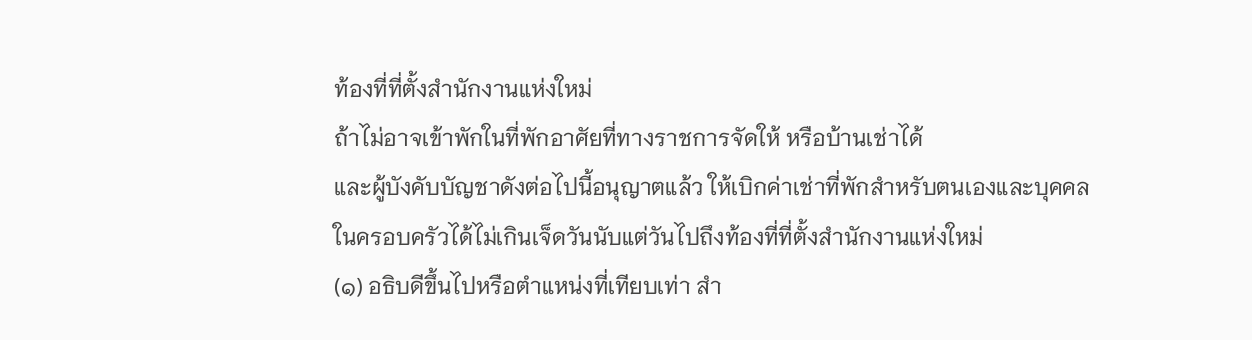ท้องที่ที่ตั้งสำนักงานแห่งใหม่
ถ้าไม่อาจเข้าพักในที่พักอาศัยที่ทางราชการจัดให้ หรือบ้านเช่าได้
และผู้บังคับบัญชาดังต่อไปนี้อนุญาตแล้ว ให้เบิกค่าเช่าที่พักสำหรับตนเองและบุคคลในครอบครัวได้ไม่เกินเจ็ดวันนับแต่วันไปถึงท้องที่ที่ตั้งสำนักงานแห่งใหม่
(๑) อธิบดีขึ้นไปหรือตำแหน่งที่เทียบเท่า สำ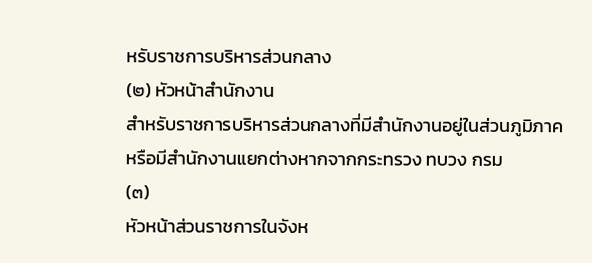หรับราชการบริหารส่วนกลาง
(๒) หัวหน้าสำนักงาน
สำหรับราชการบริหารส่วนกลางที่มีสำนักงานอยู่ในส่วนภูมิภาค
หรือมีสำนักงานแยกต่างหากจากกระทรวง ทบวง กรม
(๓)
หัวหน้าส่วนราชการในจังห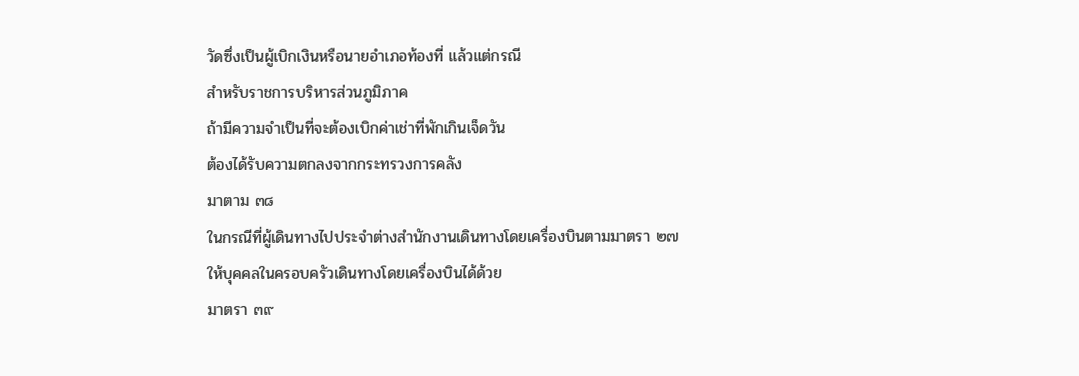วัดซึ่งเป็นผู้เบิกเงินหรือนายอำเภอท้องที่ แล้วแต่กรณี
สำหรับราชการบริหารส่วนภูมิภาค
ถ้ามีความจำเป็นที่จะต้องเบิกค่าเช่าที่พักเกินเจ็ดวัน
ต้องได้รับความตกลงจากกระทรวงการคลัง
มาตาม ๓๘
ในกรณีที่ผู้เดินทางไปประจำต่างสำนักงานเดินทางโดยเครื่องบินตามมาตรา ๒๗
ให้บุคคลในครอบครัวเดินทางโดยเครื่องบินได้ด้วย
มาตรา ๓๙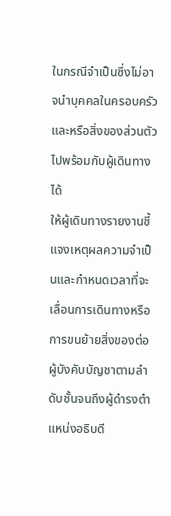ในกรณีจำเป็นซึ่งไม่อาจนำบุคคลในครอบครัวและหรือสิ่งของส่วนตัวไปพร้อมกับผู้เดินทางได้
ให้ผู้เดินทางรายงานชี้แจงเหตุผลความจำเป็นและกำหนดเวลาที่จะเลื่อนการเดินทางหรือการขนย้ายสิ่งของต่อผู้บังคับบัญชาตามลำดับชั้นจนถึงผู้ดำรงตำแหน่งอธิบดี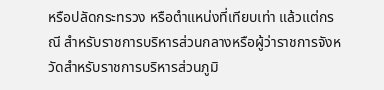หรือปลัดกระทรวง หรือตำแหน่งที่เทียบเท่า แล้วแต่กรณี สำหรับราชการบริหารส่วนกลางหรือผู้ว่าราชการจังหวัดสำหรับราชการบริหารส่วนภูมิ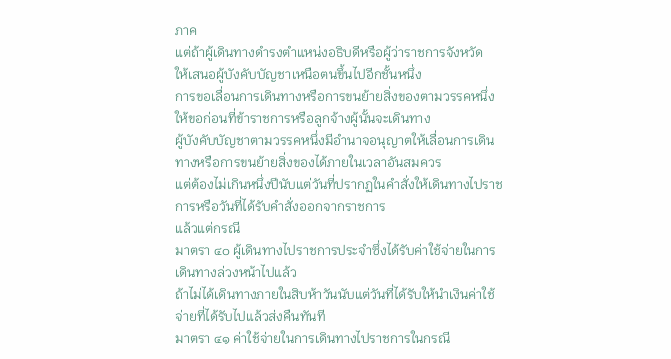ภาค
แต่ถ้าผู้เดินทางดำรงตำแหน่งอธิบดีหรือผู้ว่าราชการจังหวัด
ให้เสนอผู้บังคับบัญชาเหนือตนขึ้นไปอีกชั้นหนึ่ง
การขอเลื่อนการเดินทางหรือการขนย้ายสิ่งของตามวรรคหนึ่ง
ให้ขอก่อนที่ข้าราชการหรือลูกจ้างผู้นั้นจะเดินทาง
ผู้บังคับบัญชาตามวรรคหนึ่งมีอำนาจอนุญาตให้เลื่อนการเดินทางหรือการขนย้ายสิ่งของได้ภายในเวลาอันสมควร
แต่ต้องไม่เกินหนึ่งปีนับแต่วันที่ปรากฏในคำสั่งให้เดินทางไปราชการหรือวันที่ได้รับคำสั่งออกจากราชการ
แล้วแต่กรณี
มาตรา ๔๐ ผู้เดินทางไปราชการประจำซึ่งได้รับค่าใช้จ่ายในการเดินทางล่วงหน้าไปแล้ว
ถ้าไม่ได้เดินทางภายในสิบห้าวันนับแต่วันที่ได้รับให้นำเงินค่าใช้จ่ายที่ได้รับไปแล้วส่งคืนทันที
มาตรา ๔๑ ค่าใช้จ่ายในการเดินทางไปราชการในกรณี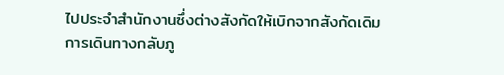ไปประจำสำนักงานซึ่งต่างสังกัดให้เบิกจากสังกัดเดิม
การเดินทางกลับภู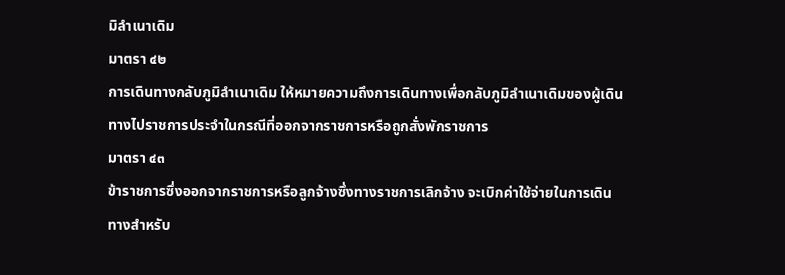มิลำเนาเดิม
มาตรา ๔๒
การเดินทางกลับภูมิลำเนาเดิม ให้หมายความถึงการเดินทางเพื่อกลับภูมิลำเนาเดิมของผู้เดินทางไปราชการประจำในกรณีที่ออกจากราชการหรือถูกสั่งพักราชการ
มาตรา ๔๓
ข้าราชการซึ่งออกจากราชการหรือลูกจ้างซึ่งทางราชการเลิกจ้าง จะเบิกค่าใช้จ่ายในการเดินทางสำหรับ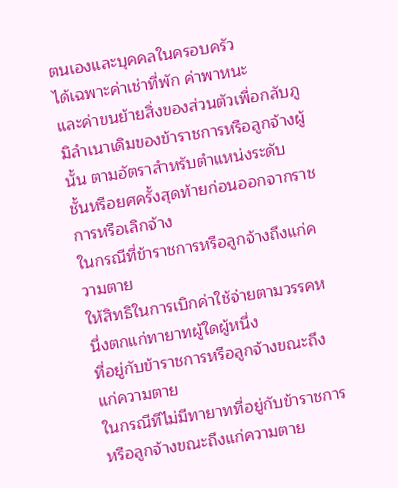ตนเองและบุคคลในครอบครัว
ได้เฉพาะค่าเช่าที่พัก ค่าพาหนะ
และค่าขนย้ายสิ่งของส่วนตัวเพื่อกลับภูมิลำเนาเดิมของข้าราชการหรือลูกจ้างผู้นั้น ตามอัตราสำหรับตำแหน่งระดับ
ชั้นหรือยศครั้งสุดท้ายก่อนออกจากราชการหรือเลิกจ้าง
ในกรณีที่ข้าราชการหรือลูกจ้างถึงแก่ความตาย
ให้สิทธิในการเบิกค่าใช้จ่ายตามวรรคหนึ่งตกแก่ทายาทผู้ใดผู้หนึ่ง
ที่อยู่กับข้าราชการหรือลูกจ้างขณะถึงแก่ความตาย
ในกรณีทีไม่มีทายาทที่อยู่กับข้าราชการหรือลูกจ้างขณะถึงแก่ความตาย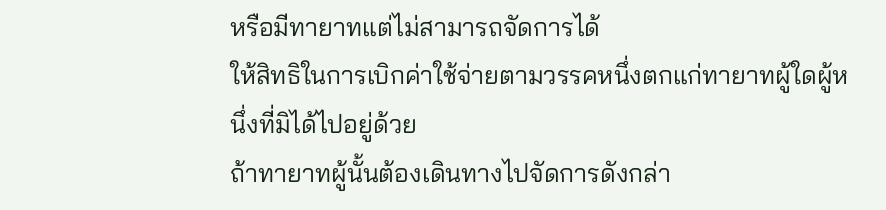หรือมีทายาทแต่ไม่สามารถจัดการได้
ให้สิทธิในการเบิกค่าใช้จ่ายตามวรรคหนึ่งตกแก่ทายาทผู้ใดผู้หนึ่งที่มิได้ไปอยู่ด้วย
ถ้าทายาทผู้นั้นต้องเดินทางไปจัดการดังกล่า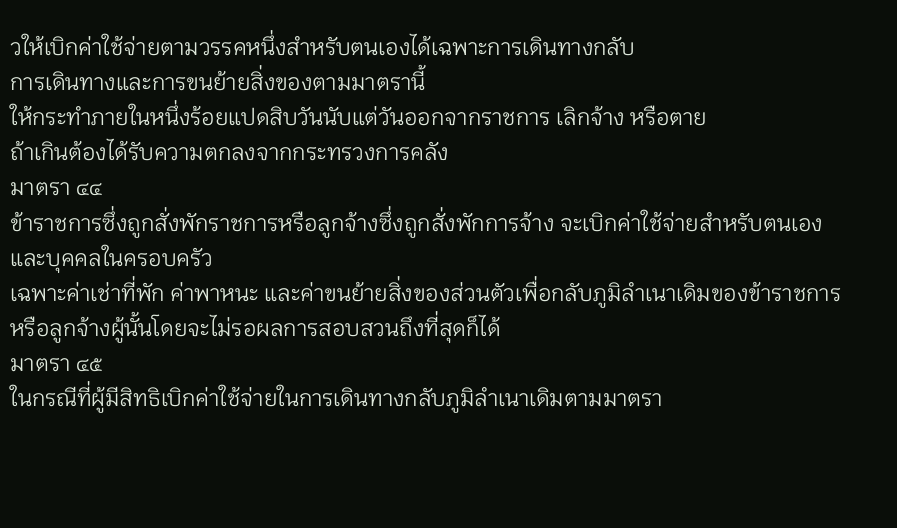วให้เบิกค่าใช้จ่ายตามวรรคหนึ่งสำหรับตนเองได้เฉพาะการเดินทางกลับ
การเดินทางและการขนย้ายสิ่งของตามมาตรานี้
ให้กระทำภายในหนึ่งร้อยแปดสิบวันนับแต่วันออกจากราชการ เลิกจ้าง หรือตาย
ถ้าเกินต้องได้รับความตกลงจากกระทรวงการคลัง
มาตรา ๔๔
ข้าราชการซึ่งถูกสั่งพักราชการหรือลูกจ้างซึ่งถูกสั่งพักการจ้าง จะเบิกค่าใช้จ่ายสำหรับตนเองและบุคคลในครอบครัว
เฉพาะค่าเช่าที่พัก ค่าพาหนะ และค่าขนย้ายสิ่งของส่วนตัวเพื่อกลับภูมิลำเนาเดิมของข้าราชการหรือลูกจ้างผู้นั้นโดยจะไม่รอผลการสอบสวนถึงที่สุดก็ได้
มาตรา ๔๕
ในกรณีที่ผู้มีสิทธิเบิกค่าใช้จ่ายในการเดินทางกลับภูมิลำเนาเดิมตามมาตรา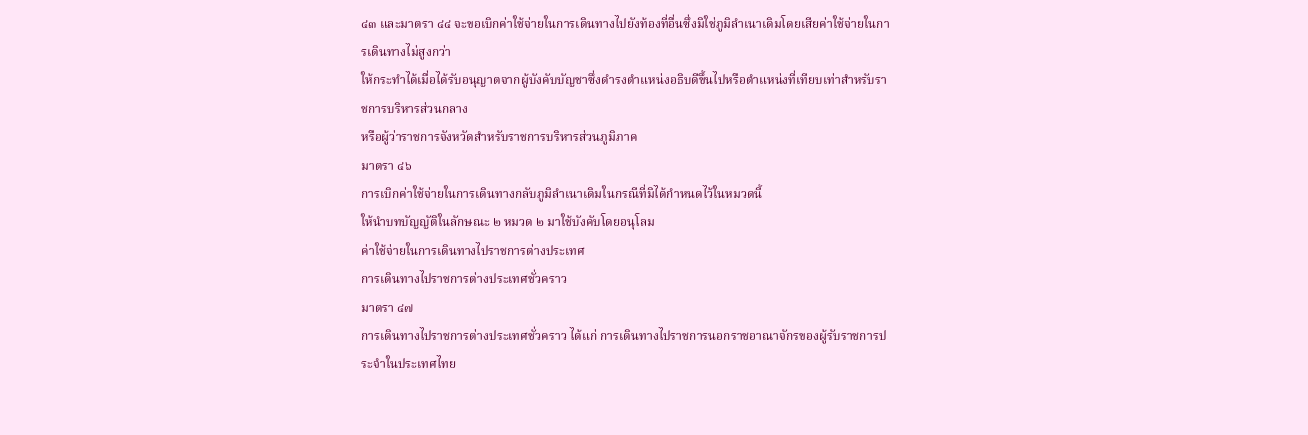๔๓ และมาตรา ๔๔ จะขอเบิกค่าใช้จ่ายในการเดินทางไปยังท้องที่อื่นซึ่งมิใช่ภูมิลำเนาเดิมโดยเสียค่าใช้จ่ายในการเดินทางไม่สูงกว่า
ให้กระทำได้เมื่อได้รับอนุญาตจากผู้บังคับบัญชาซึ่งดำรงตำแหน่งอธิบดีขึ้นไปหรือตำแหน่งที่เทียบเท่าสำหรับราชการบริหารส่วนกลาง
หรือผู้ว่าราชการจังหวัดสำหรับราชการบริหารส่วนภูมิภาค
มาตรา ๔๖
การเบิกค่าใช้จ่ายในการเดินทางกลับภูมิลำเนาเดิมในกรณีที่มิได้กำหนดไว้ในหมวดนี้
ให้นำบทบัญญัติในลักษณะ ๒ หมวด ๒ มาใช้บังคับโดยอนุโลม
ค่าใช้จ่ายในการเดินทางไปราชการต่างประเทศ
การเดินทางไปราชการต่างประเทศชั่วคราว
มาตรา ๔๗
การเดินทางไปราชการต่างประเทศชั่วคราว ได้แก่ การเดินทางไปราชการนอกราชอาณาจักรของผู้รับราชการประจำในประเทศไทย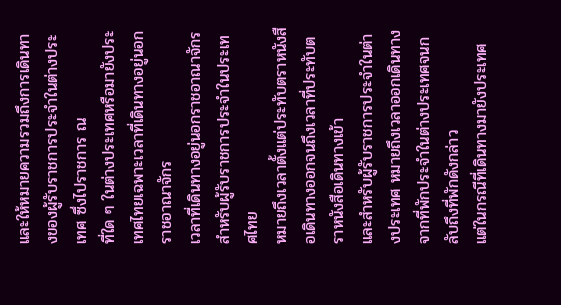และให้หมายความรวมถึงการเดินทางของผู้รับราชการประจำในต่างประเทศ ซึ่งไปราชการ ณ
ที่ใด ๆ ในต่างประเทศหรือมายังประเทศไทยเฉพาะเวลาที่เดินทางอยู่นอกราชอาณาจักร
เวลาที่เดินทางอยู่นอกราชอาณาจักร สำหรับผู้รับราชการประจำในประเทศไทย
หมายถึงเวลาตั้งแต่ประทับตราหนังสือเดินทางออกจนถึงเวลาที่ประทับตราหนังสือเดินทางเข้า
และสำหรับผู้รับราชการประจำในต่างประเทศ หมายถึงเวลาออกเดินทางจากที่พักประจำในต่างประเทศจนกลับถึงที่พักดังกล่าว
แต่ในกรณีที่เดินทางมายังประเทศ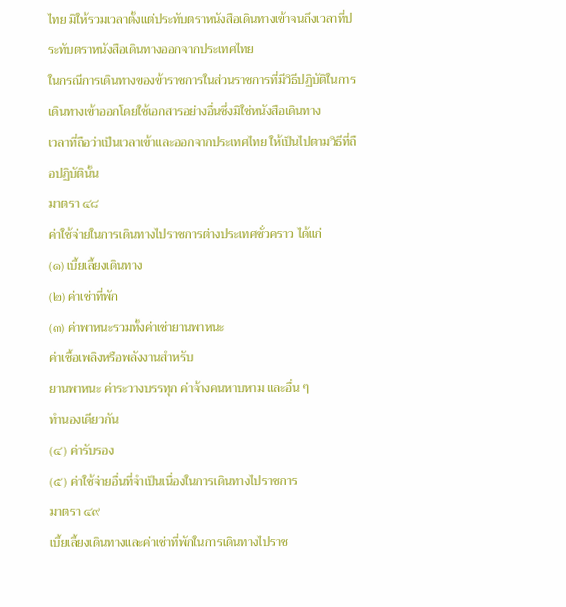ไทย มิให้รวมเวลาตั้งแต่ประทับตราหนังสือเดินทางเข้าจนถึงเวลาที่ประทับตราหนังสือเดินทางออกจากประเทศไทย
ในกรณีการเดินทางของข้าราชการในส่วนราชการที่มีวิธีปฏิบัติในการเดินทางเข้าออกโดยใช้เอกสารอย่างอื่นซึ่งมิใช่หนังสือเดินทาง
เวลาที่ถือว่าเป็นเวลาเข้าและออกจากประเทศไทย ให้เป็นไปตามวิธีที่ถือปฏิบัตินั้น
มาตรา ๔๘
ค่าใช้จ่ายในการเดินทางไปราชการต่างประเทศชั่วคราว ได้แก่
(๑) เบี้ยเลี้ยงเดินทาง
(๒) ค่าเช่าที่พัก
(๓) ค่าพาหนะรวมทั้งค่าเช่ายานพาหนะ
ค่าเชื้อเพลิงหรือพลังงานสำหรับ
ยานพาหนะ ค่าระวางบรรทุก ค่าจ้างคนหาบหาม และอื่น ๆ
ทำนองเดียวกัน
(๔) ค่ารับรอง
(๕) ค่าใช้จ่ายอื่นที่จำเป็นเนื่องในการเดินทางไปราชการ
มาตรา ๔๙
เบี้ยเลี้ยงเดินทางและค่าเช่าที่พักในการเดินทางไปราช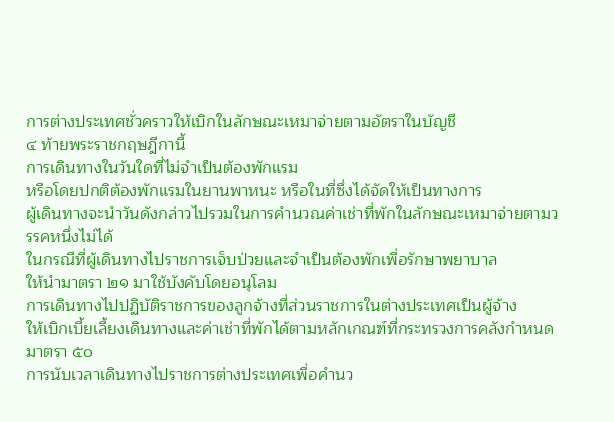การต่างประเทศชั่วคราวให้เบิกในลักษณะเหมาจ่ายตามอัตราในบัญชี
๔ ท้ายพระราชกฤษฎีกานี้
การเดินทางในวันใดที่ไม่จำเป็นต้องพักแรม
หรือโดยปกติต้องพักแรมในยานพาหนะ หรือในที่ซึ่งได้จัดให้เป็นทางการ
ผู้เดินทางจะนำวันดังกล่าวไปรวมในการคำนวณค่าเช่าที่พักในลักษณะเหมาจ่ายตามวรรคหนึ่งไม่ได้
ในกรณีที่ผู้เดินทางไปราชการเจ็บป่วยและจำเป็นต้องพักเพื่อรักษาพยาบาล
ให้นำมาตรา ๒๑ มาใช้บังคับโดยอนุโลม
การเดินทางไปปฏิบัติราชการของลูกจ้างที่ส่วนราชการในต่างประเทศเป็นผู้จ้าง
ให้เบิกเบี้ยเลี้ยงเดินทางและค่าเช่าที่พักได้ตามหลักเกณฑ์ที่กระทรวงการคลังกำหนด
มาตรา ๕๐
การนับเวลาเดินทางไปราชการต่างประเทศเพื่อคำนว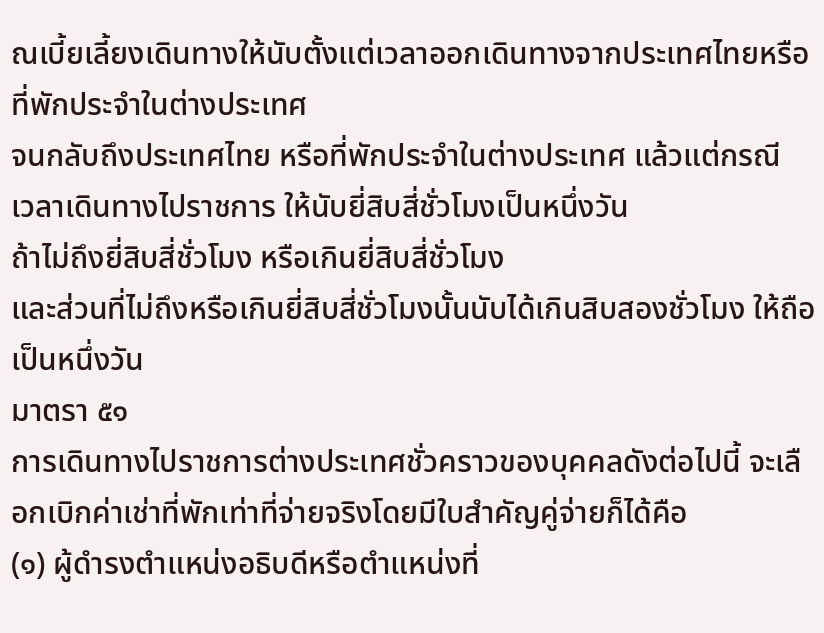ณเบี้ยเลี้ยงเดินทางให้นับตั้งแต่เวลาออกเดินทางจากประเทศไทยหรือที่พักประจำในต่างประเทศ
จนกลับถึงประเทศไทย หรือที่พักประจำในต่างประเทศ แล้วแต่กรณี
เวลาเดินทางไปราชการ ให้นับยี่สิบสี่ชั่วโมงเป็นหนึ่งวัน
ถ้าไม่ถึงยี่สิบสี่ชั่วโมง หรือเกินยี่สิบสี่ชั่วโมง
และส่วนที่ไม่ถึงหรือเกินยี่สิบสี่ชั่วโมงนั้นนับได้เกินสิบสองชั่วโมง ให้ถือเป็นหนึ่งวัน
มาตรา ๕๑
การเดินทางไปราชการต่างประเทศชั่วคราวของบุคคลดังต่อไปนี้ จะเลือกเบิกค่าเช่าที่พักเท่าที่จ่ายจริงโดยมีใบสำคัญคู่จ่ายก็ได้คือ
(๑) ผู้ดำรงตำแหน่งอธิบดีหรือตำแหน่งที่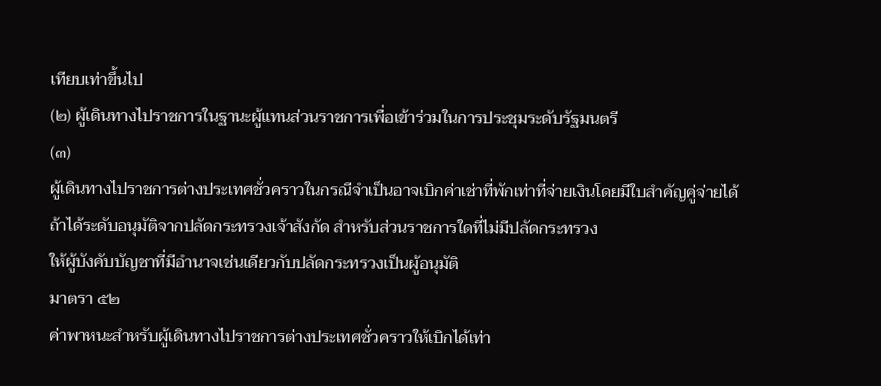เทียบเท่าขึ้นไป
(๒) ผู้เดินทางไปราชการในฐานะผู้แทนส่วนราชการเพื่อเข้าร่วมในการประชุมระดับรัฐมนตรี
(๓)
ผู้เดินทางไปราชการต่างประเทศชั่วคราวในกรณีจำเป็นอาจเบิกค่าเช่าที่พักเท่าที่จ่ายเงินโดยมีใบสำคัญคู่จ่ายได้
ถ้าได้ระดับอนุมัติจากปลัดกระทรวงเจ้าสังกัด สำหรับส่วนราชการใดที่ไม่มีปลัดกระทรวง
ให้ผู้บังคับบัญชาที่มีอำนาจเช่นเดียวกับปลัดกระทรวงเป็นผู้อนุมัติ
มาตรา ๕๒
ค่าพาหนะสำหรับผู้เดินทางไปราชการต่างประเทศชั่วคราวให้เบิกได้เท่า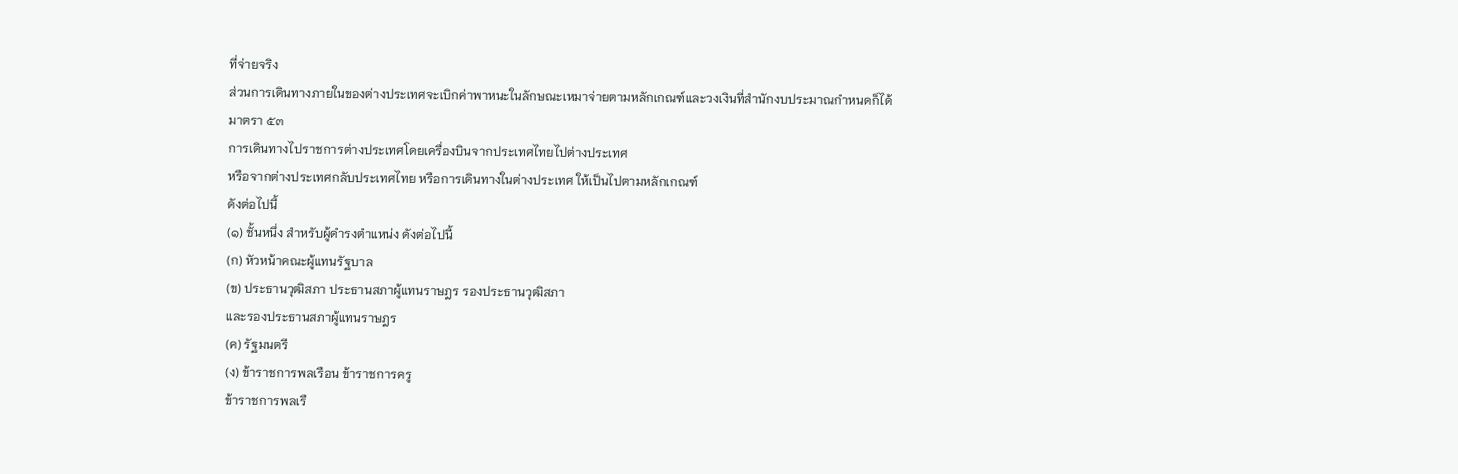ที่จ่ายจริง
ส่วนการเดินทางภายในของต่างประเทศจะเบิกค่าพาหนะในลักษณะเหมาจ่ายตามหลักเกณฑ์และวงเงินที่สำนักงบประมาณกำหนดก็ได้
มาตรา ๕๓
การเดินทางไปราชการต่างประเทศโดยเครื่องบินจากประเทศไทยไปต่างประเทศ
หรือจากต่างประเทศกลับประเทศไทย หรือการเดินทางในต่างประเทศ ให้เป็นไปตามหลักเกณฑ์
ดังต่อไปนี้
(๑) ชั้นหนึ่ง สำหรับผู้ดำรงตำแหน่ง ดังต่อไปนี้
(ก) หัวหน้าคณะผู้แทนรัฐบาล
(ข) ประธานวุฒิสภา ประธานสภาผู้แทนราษฎร รองประธานวุฒิสภา
และรองประธานสภาผู้แทนราษฎร
(ค) รัฐมนตรี
(ง) ข้าราชการพลเรือน ข้าราชการครู
ข้าราชการพลเรื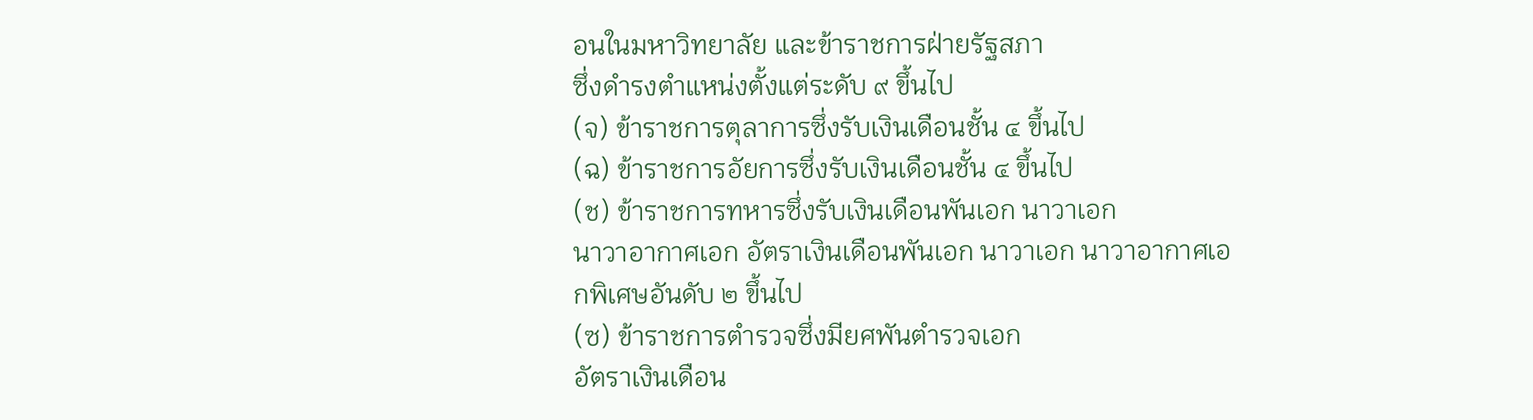อนในมหาวิทยาลัย และข้าราชการฝ่ายรัฐสภา
ซึ่งดำรงตำแหน่งตั้งแต่ระดับ ๙ ขึ้นไป
(จ) ข้าราชการตุลาการซึ่งรับเงินเดือนชั้น ๔ ขึ้นไป
(ฉ) ข้าราชการอัยการซึ่งรับเงินเดือนชั้น ๔ ขึ้นไป
(ช) ข้าราชการทหารซึ่งรับเงินเดือนพันเอก นาวาเอก
นาวาอากาศเอก อัตราเงินเดือนพันเอก นาวาเอก นาวาอากาศเอกพิเศษอันดับ ๒ ขึ้นไป
(ซ) ข้าราชการตำรวจซึ่งมียศพันตำรวจเอก
อัตราเงินเดือน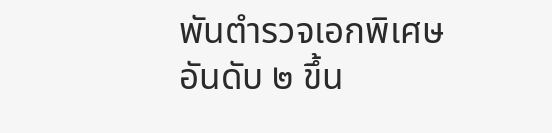พันตำรวจเอกพิเศษอันดับ ๒ ขึ้น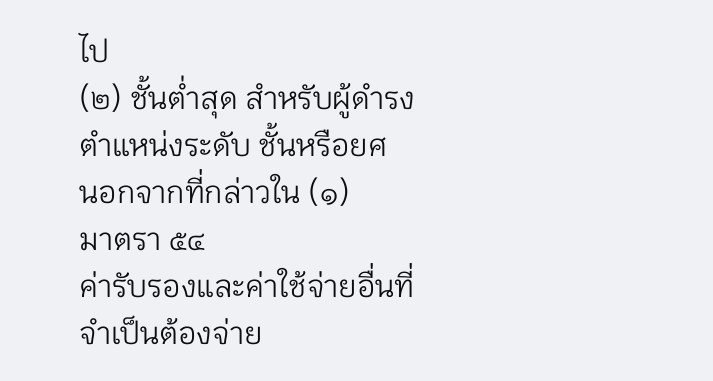ไป
(๒) ชั้นต่ำสุด สำหรับผู้ดำรงตำแหน่งระดับ ชั้นหรือยศ
นอกจากที่กล่าวใน (๑)
มาตรา ๕๔
ค่ารับรองและค่าใช้จ่ายอื่นที่จำเป็นต้องจ่าย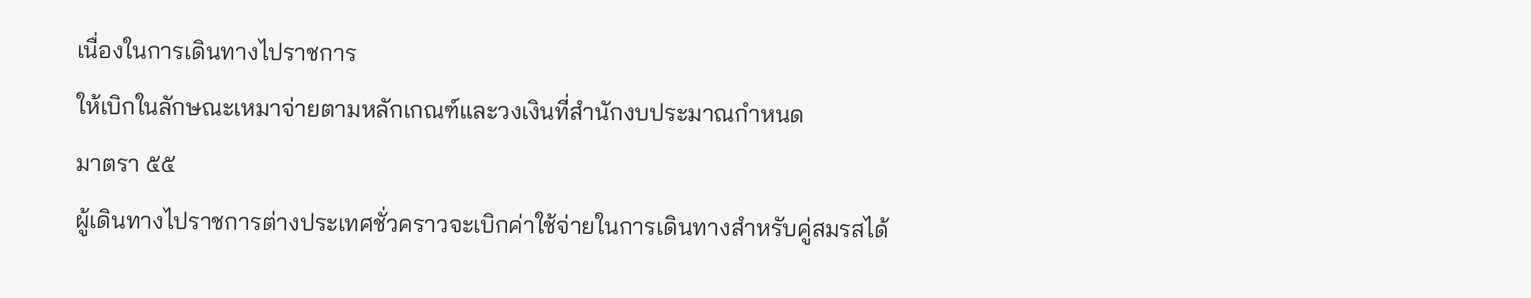เนื่องในการเดินทางไปราชการ
ให้เบิกในลักษณะเหมาจ่ายตามหลักเกณฑ์และวงเงินที่สำนักงบประมาณกำหนด
มาตรา ๕๕
ผู้เดินทางไปราชการต่างประเทศชั่วคราวจะเบิกค่าใช้จ่ายในการเดินทางสำหรับคู่สมรสได้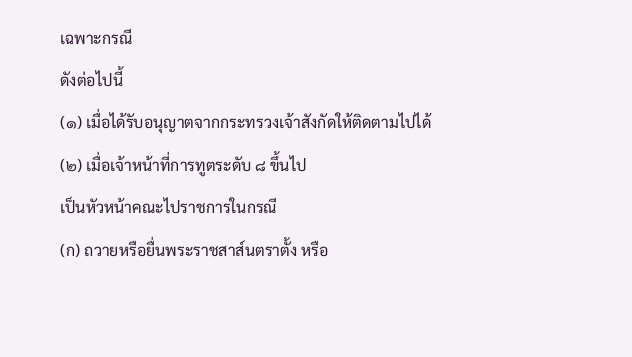เฉพาะกรณี
ดังต่อไปนี้
(๑) เมื่อได้รับอนุญาตจากกระทรวงเจ้าสังกัดให้ติดตามไปได้
(๒) เมื่อเจ้าหน้าที่การทูตระดับ ๘ ขึ้นไป
เป็นหัวหน้าคณะไปราชการในกรณี
(ก) ถวายหรือยื่นพระราชสาส์นตราตั้ง หรือ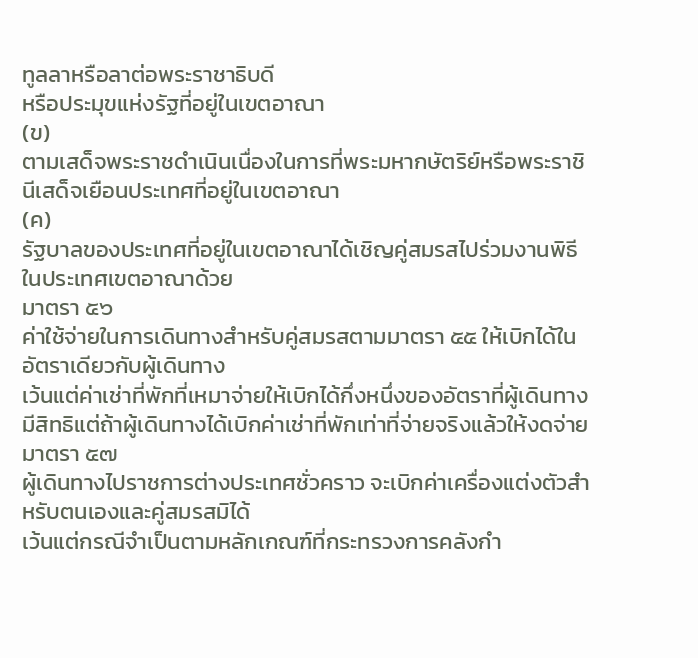ทูลลาหรือลาต่อพระราชาธิบดี
หรือประมุขแห่งรัฐที่อยู่ในเขตอาณา
(ข)
ตามเสด็จพระราชดำเนินเนื่องในการที่พระมหากษัตริย์หรือพระราชินีเสด็จเยือนประเทศที่อยู่ในเขตอาณา
(ค)
รัฐบาลของประเทศที่อยู่ในเขตอาณาได้เชิญคู่สมรสไปร่วมงานพิธีในประเทศเขตอาณาด้วย
มาตรา ๕๖
ค่าใช้จ่ายในการเดินทางสำหรับคู่สมรสตามมาตรา ๕๕ ให้เบิกได้ในอัตราเดียวกับผู้เดินทาง
เว้นแต่ค่าเช่าที่พักที่เหมาจ่ายให้เบิกได้กึ่งหนึ่งของอัตราที่ผู้เดินทางมีสิทธิแต่ถ้าผู้เดินทางได้เบิกค่าเช่าที่พักเท่าที่จ่ายจริงแล้วให้งดจ่าย
มาตรา ๕๗
ผู้เดินทางไปราชการต่างประเทศชั่วคราว จะเบิกค่าเครื่องแต่งตัวสำหรับตนเองและคู่สมรสมิได้
เว้นแต่กรณีจำเป็นตามหลักเกณฑ์ที่กระทรวงการคลังกำ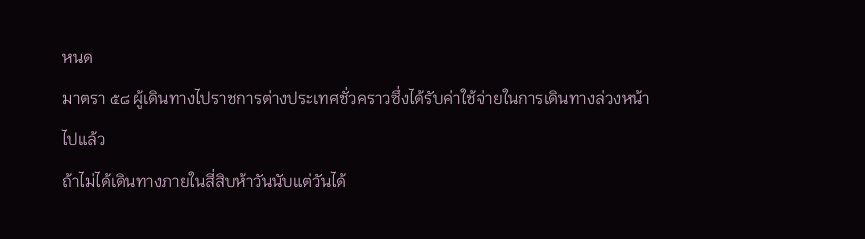หนด
มาตรา ๕๘ ผู้เดินทางไปราชการต่างประเทศชั่วคราวซึ่งได้รับค่าใช้จ่ายในการเดินทางล่วงหน้าไปแล้ว
ถ้าไม่ได้เดินทางภายในสี่สิบห้าวันนับแต่วันได้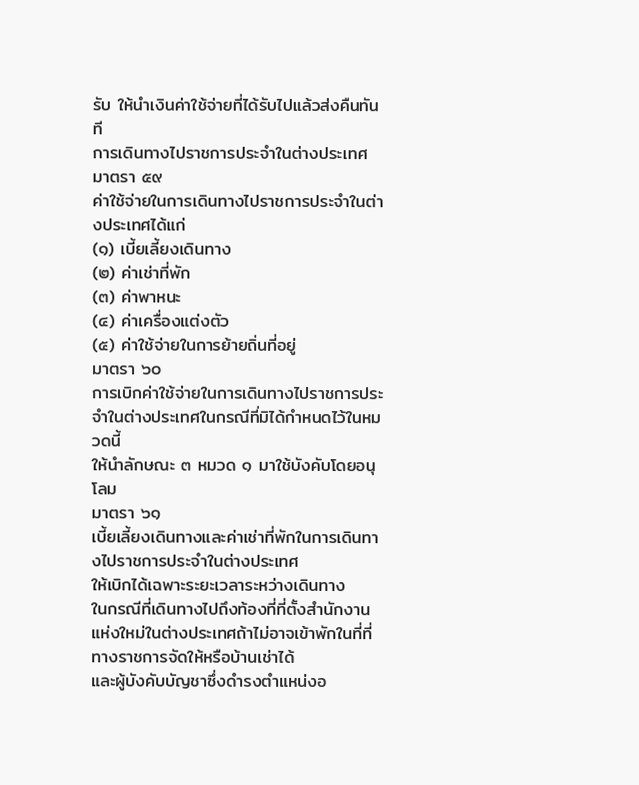รับ ให้นำเงินค่าใช้จ่ายที่ได้รับไปแล้วส่งคืนทันที
การเดินทางไปราชการประจำในต่างประเทศ
มาตรา ๕๙
ค่าใช้จ่ายในการเดินทางไปราชการประจำในต่างประเทศได้แก่
(๑) เบี้ยเลี้ยงเดินทาง
(๒) ค่าเช่าที่พัก
(๓) ค่าพาหนะ
(๔) ค่าเครื่องแต่งตัว
(๕) ค่าใช้จ่ายในการย้ายถิ่นที่อยู่
มาตรา ๖๐
การเบิกค่าใช้จ่ายในการเดินทางไปราชการประจำในต่างประเทศในกรณีที่มิได้กำหนดไว้ในหมวดนี้
ให้นำลักษณะ ๓ หมวด ๑ มาใช้บังคับโดยอนุโลม
มาตรา ๖๑
เบี้ยเลี้ยงเดินทางและค่าเช่าที่พักในการเดินทางไปราชการประจำในต่างประเทศ
ให้เบิกได้เฉพาะระยะเวลาระหว่างเดินทาง
ในกรณีที่เดินทางไปถึงท้องที่ที่ตั้งสำนักงานแห่งใหม่ในต่างประเทศถ้าไม่อาจเข้าพักในที่ที่ทางราชการจัดให้หรือบ้านเช่าได้
และผู้บังคับบัญชาซึ่งดำรงตำแหน่งอ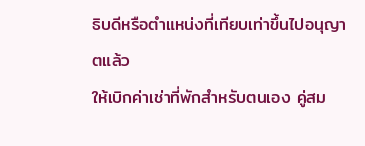ธิบดีหรือตำแหน่งที่เทียบเท่าขึ้นไปอนุญาตแล้ว
ให้เบิกค่าเช่าที่พักสำหรับตนเอง คู่สม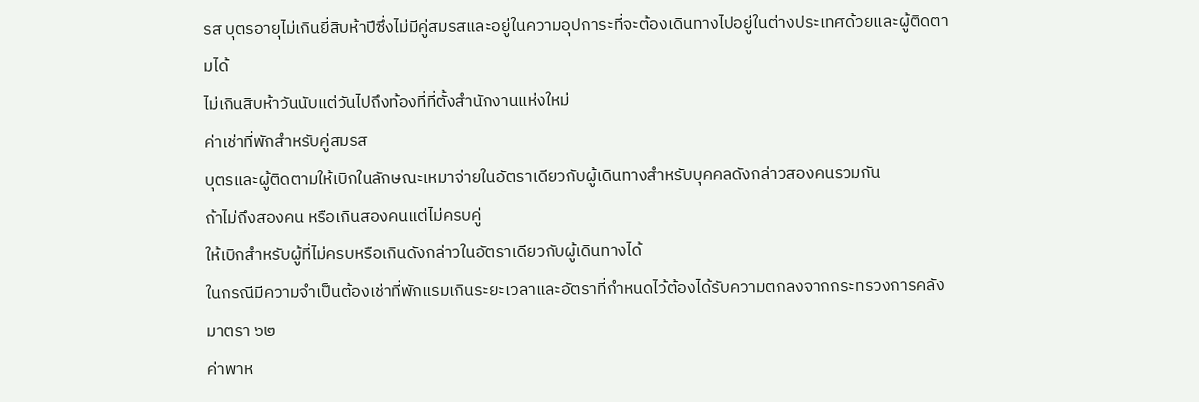รส บุตรอายุไม่เกินยี่สิบห้าปีซึ่งไม่มีคู่สมรสและอยู่ในความอุปการะที่จะต้องเดินทางไปอยู่ในต่างประเทศด้วยและผู้ติดตามได้
ไม่เกินสิบห้าวันนับแต่วันไปถึงท้องที่ที่ตั้งสำนักงานแห่งใหม่
ค่าเช่าที่พักสำหรับคู่สมรส
บุตรและผู้ติดตามให้เบิกในลักษณะเหมาจ่ายในอัตราเดียวกับผู้เดินทางสำหรับบุคคลดังกล่าวสองคนรวมกัน
ถ้าไม่ถึงสองคน หรือเกินสองคนแต่ไม่ครบคู่
ให้เบิกสำหรับผู้ที่ไม่ครบหรือเกินดังกล่าวในอัตราเดียวกับผู้เดินทางได้
ในกรณีมีความจำเป็นต้องเช่าที่พักแรมเกินระยะเวลาและอัตราที่กำหนดไว้ต้องได้รับความตกลงจากกระทรวงการคลัง
มาตรา ๖๒
ค่าพาห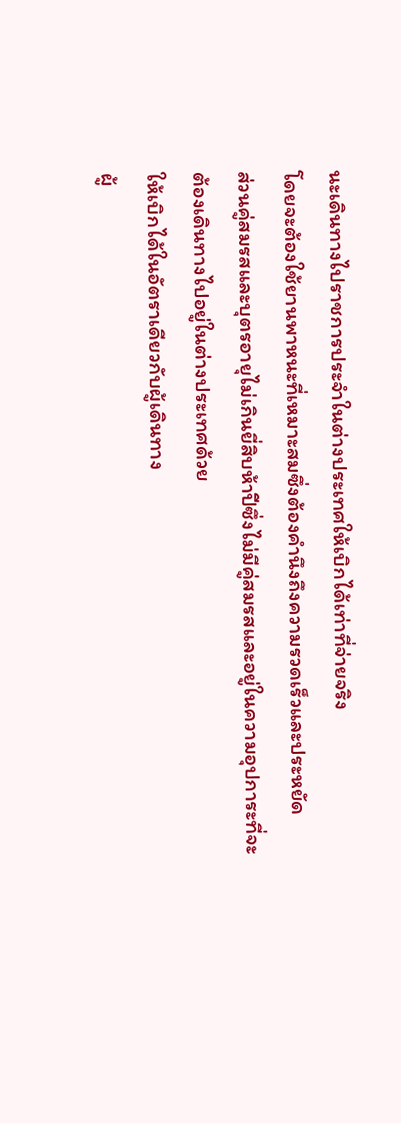นะเดินทางไปราชการประจำในต่างประเทศให้เบิกได้เท่าที่จ่ายจริง
โดยจะต้องใช้ยานพาหนะที่เหมาะสมซึ่งต้องคำนึงถึงความรวดเร็วและประหยัด
ส่วนคู่สมรสและบุตรอายุไม่เกินยี่สิบห้าปีซึ่งไม่มีคู่สมรสและอยู่ในความอุปการะที่จะต้องเดินทางไปอยู่ในต่างประเทศด้วย
ให้เบิกได้ในอัตราเดียวกับผู้เดินทาง
ผู้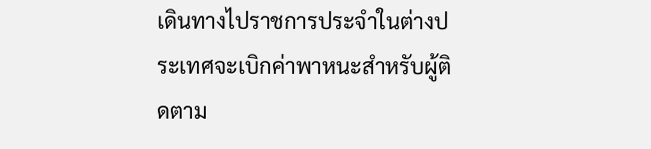เดินทางไปราชการประจำในต่างประเทศจะเบิกค่าพาหนะสำหรับผู้ติดตาม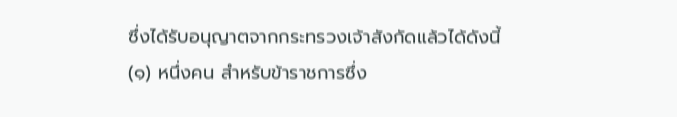ซึ่งได้รับอนุญาตจากกระทรวงเจ้าสังกัดแล้วได้ดังนี้
(๑) หนึ่งคน สำหรับข้าราชการซึ่ง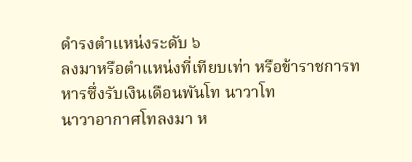ดำรงตำแหน่งระดับ ๖
ลงมาหรือตำแหน่งที่เทียบเท่า หรือข้าราชการทหารซึ่งรับเงินเดือนพันโท นาวาโท
นาวาอากาศโทลงมา ห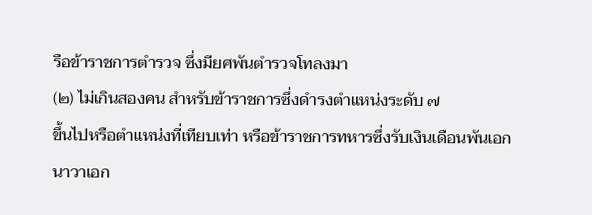รือข้าราชการตำรวจ ซึ่งมียศพันตำรวจโทลงมา
(๒) ไม่เกินสองคน สำหรับข้าราชการซึ่งดำรงตำแหน่งระดับ ๗
ขึ้นไปหรือตำแหน่งที่เทียบเท่า หรือข้าราชการทหารซึ่งรับเงินเดือนพันเอก นาวาเอก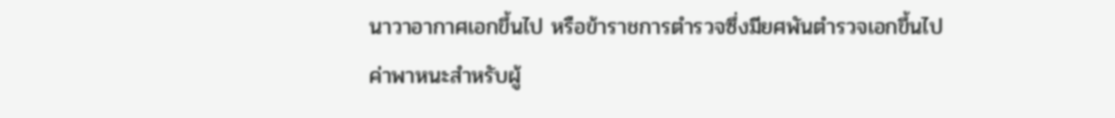นาวาอากาศเอกขึ้นไป หรือข้าราชการตำรวจซึ่งมียศพันตำรวจเอกขึ้นไป
ค่าพาหนะสำหรับผู้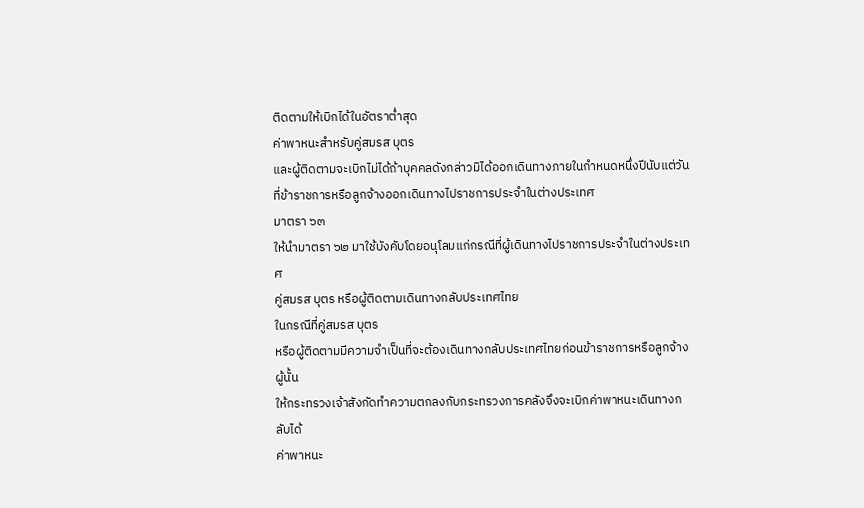ติดตามให้เบิกได้ในอัตราต่ำสุด
ค่าพาหนะสำหรับคู่สมรส บุตร
และผู้ติดตามจะเบิกไม่ได้ถ้าบุคคลดังกล่าวมิได้ออกเดินทางภายในกำหนดหนึ่งปีนับแต่วันที่ข้าราชการหรือลูกจ้างออกเดินทางไปราชการประจำในต่างประเทศ
มาตรา ๖๓
ให้นำมาตรา ๖๒ มาใช้บังคับโดยอนุโลมแก่กรณีที่ผู้เดินทางไปราชการประจำในต่างประเทศ
คู่สมรส บุตร หรือผู้ติดตามเดินทางกลับประเทศไทย
ในกรณีที่คู่สมรส บุตร
หรือผู้ติดตามมีความจำเป็นที่จะต้องเดินทางกลับประเทศไทยก่อนข้าราชการหรือลูกจ้างผู้นั้น
ให้กระทรวงเจ้าสังกัดทำความตกลงกับกระทรวงการคลังจึงจะเบิกค่าพาหนะเดินทางกลับได้
ค่าพาหนะ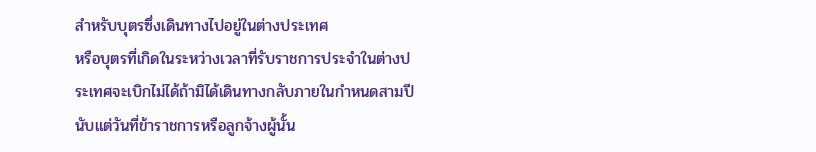สำหรับบุตรซึ่งเดินทางไปอยู่ในต่างประเทศ
หรือบุตรที่เกิดในระหว่างเวลาที่รับราชการประจำในต่างประเทศจะเบิกไม่ได้ถ้ามิได้เดินทางกลับภายในกำหนดสามปีนับแต่วันที่ข้าราชการหรือลูกจ้างผู้นั้น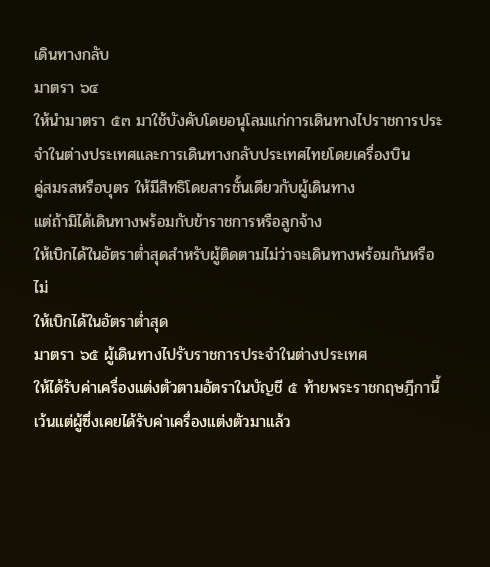เดินทางกลับ
มาตรา ๖๔
ให้นำมาตรา ๕๓ มาใช้บังคับโดยอนุโลมแก่การเดินทางไปราชการประจำในต่างประเทศและการเดินทางกลับประเทศไทยโดยเครื่องบิน
คู่สมรสหรือบุตร ให้มีสิทธิโดยสารชั้นเดียวกับผู้เดินทาง
แต่ถ้ามิได้เดินทางพร้อมกับข้าราชการหรือลูกจ้าง
ให้เบิกได้ในอัตราต่ำสุดสำหรับผู้ติดตามไม่ว่าจะเดินทางพร้อมกันหรือไม่
ให้เบิกได้ในอัตราต่ำสุด
มาตรา ๖๕ ผู้เดินทางไปรับราชการประจำในต่างประเทศ
ให้ได้รับค่าเครื่องแต่งตัวตามอัตราในบัญชี ๕ ท้ายพระราชกฤษฎีกานี้
เว้นแต่ผู้ซึ่งเคยได้รับค่าเครื่องแต่งตัวมาแล้ว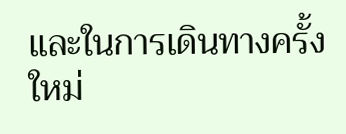และในการเดินทางครั้งใหม่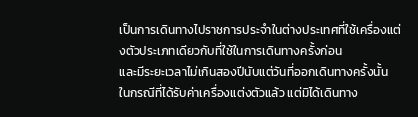เป็นการเดินทางไปราชการประจำในต่างประเทศที่ใช้เครื่องแต่งตัวประเภทเดียวกับที่ใช้ในการเดินทางครั้งก่อน
และมีระยะเวลาไม่เกินสองปีนับแต่วันที่ออกเดินทางครั้งนั้น
ในกรณีที่ได้รับค่าเครื่องแต่งตัวแล้ว แต่มิได้เดินทาง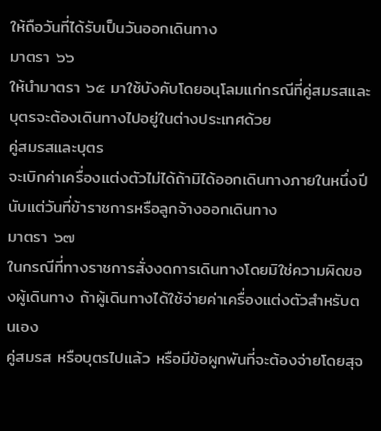ให้ถือวันที่ได้รับเป็นวันออกเดินทาง
มาตรา ๖๖
ให้นำมาตรา ๖๕ มาใช้บังคับโดยอนุโลมแก่กรณีที่คู่สมรสและบุตรจะต้องเดินทางไปอยู่ในต่างประเทศด้วย
คู่สมรสและบุตร
จะเบิกค่าเครื่องแต่งตัวไม่ได้ถ้ามิได้ออกเดินทางภายในหนึ่งปีนับแต่วันที่ข้าราชการหรือลูกจ้างออกเดินทาง
มาตรา ๖๗
ในกรณีที่ทางราชการสั่งงดการเดินทางโดยมิใช่ความผิดของผู้เดินทาง ถ้าผู้เดินทางได้ใช้จ่ายค่าเครื่องแต่งตัวสำหรับตนเอง
คู่สมรส หรือบุตรไปแล้ว หรือมีข้อผูกพันที่จะต้องจ่ายโดยสุจ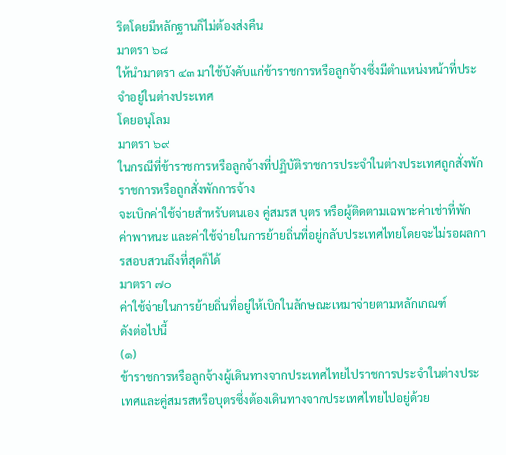ริตโดยมีหลักฐานก็ไม่ต้องส่งคืน
มาตรา ๖๘
ให้นำมาตรา ๔๓ มาใช้บังคับแก่ข้าราชการหรือลูกจ้างซึ่งมีตำแหน่งหน้าที่ประจำอยู่ในต่างประเทศ
โดยอนุโลม
มาตรา ๖๙
ในกรณีที่ข้าราชการหรือลูกจ้างที่ปฏิบัติราชการประจำในต่างประเทศถูกสั่งพักราชการหรือถูกสั่งพักการจ้าง
จะเบิกค่าใช้จ่ายสำหรับตนเอง คู่สมรส บุตร หรือผู้ติดตามเฉพาะค่าเช่าที่พัก
ค่าพาหนะ และค่าใช้จ่ายในการย้ายถิ่นที่อยู่กลับประเทศไทยโดยจะไม่รอผลการสอบสวนถึงที่สุดก็ได้
มาตรา ๗๐
ค่าใช้จ่ายในการย้ายถิ่นที่อยู่ให้เบิกในลักษณะเหมาจ่ายตามหลักเกณฑ์
ดังต่อไปนี้
(๑)
ข้าราชการหรือลูกจ้างผู้เดินทางจากประเทศไทยไปราชการประจำในต่างประเทศและคู่สมรสหรือบุตรซึ่งต้องเดินทางจากประเทศไทยไปอยู่ด้วย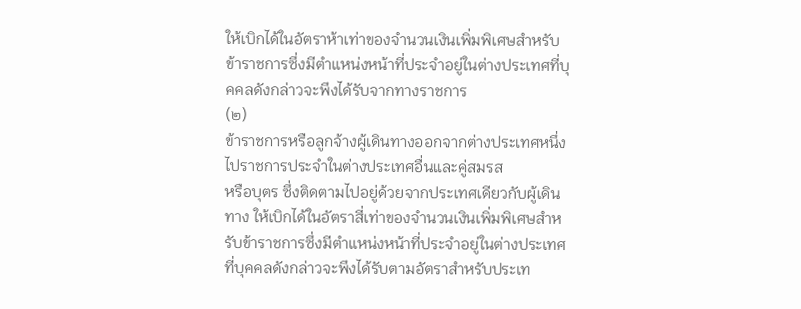ให้เบิกได้ในอัตราห้าเท่าของจำนวนเงินเพิ่มพิเศษสำหรับข้าราชการซึ่งมีตำแหน่งหน้าที่ประจำอยู่ในต่างประเทศที่บุคคลดังกล่าวจะพึงได้รับจากทางราชการ
(๒)
ข้าราชการหรือลูกจ้างผู้เดินทางออกจากต่างประเทศหนึ่งไปราชการประจำในต่างประเทศอื่นและคู่สมรส
หรือบุตร ซึ่งติดตามไปอยู่ด้วยจากประเทศเดียวกับผู้เดินทาง ให้เบิกได้ในอัตราสี่เท่าของจำนวนเงินเพิ่มพิเศษสำหรับข้าราชการซึ่งมีตำแหน่งหน้าที่ประจำอยู่ในต่างประเทศ
ที่บุคคลดังกล่าวจะพึงได้รับตามอัตราสำหรับประเท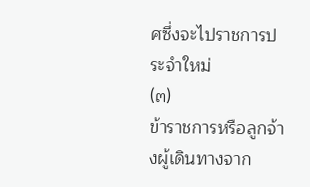ศซึ่งจะไปราชการประจำใหม่
(๓)
ข้าราชการหรือลูกจ้างผู้เดินทางจาก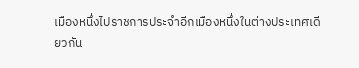เมืองหนึ่งไปราชการประจำอีกเมืองหนึ่งในต่างประเทศเดียวกัน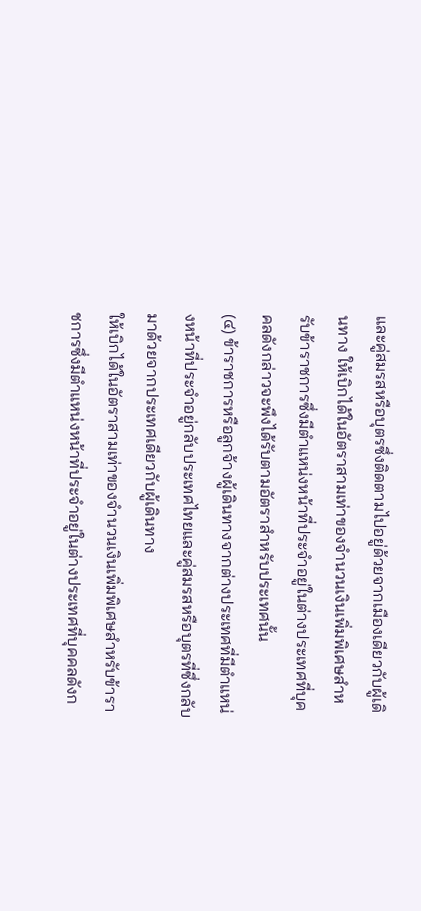และคู่สมรสหรือบุตรซึ่งติดตามไปอยู่ด้วยจากเมืองเดียวกับผู้เดินทาง ให้เบิกได้ในอัตราสามเท่าของจำนวนเงินเพิ่มพิเศษสำหรับข้าราชการซึ่งมีตำแหน่งหน้าที่ประจำอยู่ในต่างประเทศที่บุคคลดังกล่าวจะพึงได้รับตามอัตราสำหรับประเทศนั้น
(๔) ข้าราชการหรือลูกจ้างผู้เดินทางจากต่างประเทศที่มีตำแหน่งหน้าที่ประจำอยู่กลับประเทศไทยและคู่สมรสหรือบุตรที่ซึ่งกลับมาด้วยจากประเทศเดียวกับผู้เดินทาง
ให้เบิกได้ในอัตราสามเท่าของจำนวนเงินเพิ่มพิเศษสำหรับข้าราชการซึ่งมีตำแหน่งหน้าที่ประจำอยู่ในต่างประเทศที่บุคคลดังก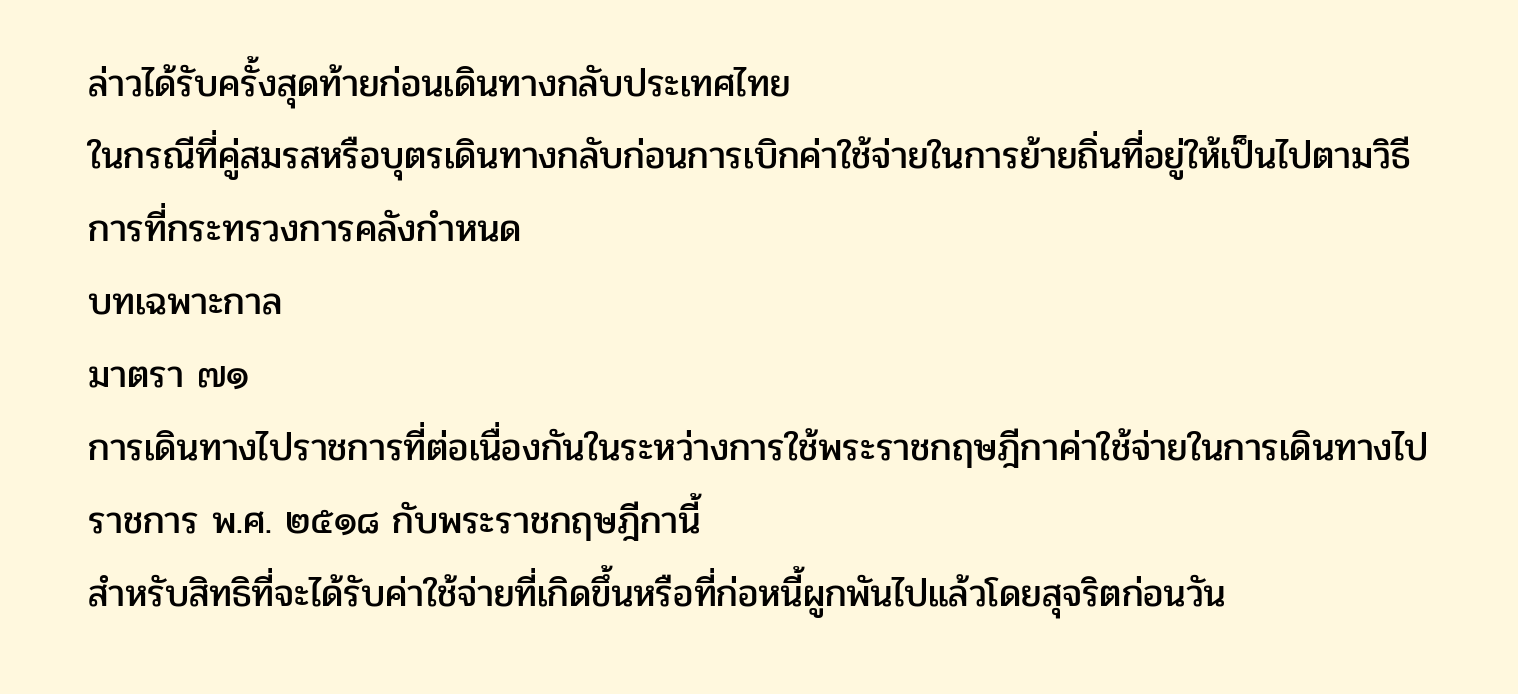ล่าวได้รับครั้งสุดท้ายก่อนเดินทางกลับประเทศไทย
ในกรณีที่คู่สมรสหรือบุตรเดินทางกลับก่อนการเบิกค่าใช้จ่ายในการย้ายถิ่นที่อยู่ให้เป็นไปตามวิธีการที่กระทรวงการคลังกำหนด
บทเฉพาะกาล
มาตรา ๗๑
การเดินทางไปราชการที่ต่อเนื่องกันในระหว่างการใช้พระราชกฤษฎีกาค่าใช้จ่ายในการเดินทางไปราชการ พ.ศ. ๒๕๑๘ กับพระราชกฤษฎีกานี้
สำหรับสิทธิที่จะได้รับค่าใช้จ่ายที่เกิดขึ้นหรือที่ก่อหนี้ผูกพันไปแล้วโดยสุจริตก่อนวัน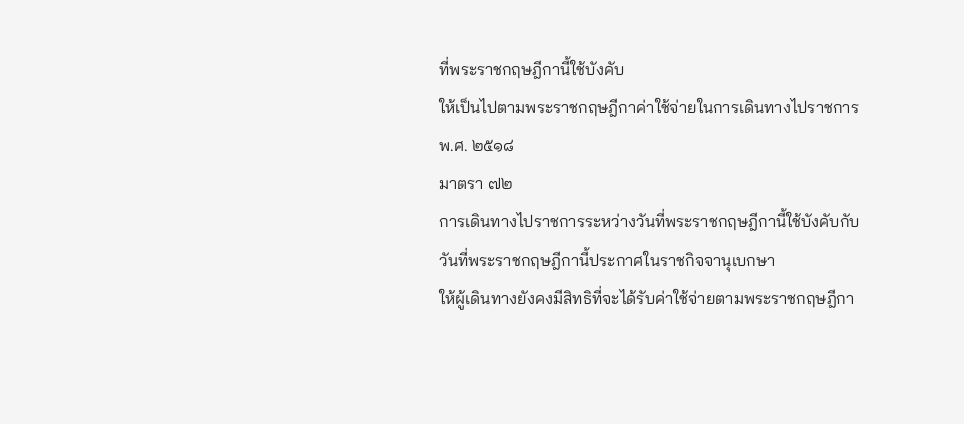ที่พระราชกฤษฎีกานี้ใช้บังคับ
ให้เป็นไปตามพระราชกฤษฎีกาค่าใช้จ่ายในการเดินทางไปราชการ พ.ศ. ๒๕๑๘
มาตรา ๗๒
การเดินทางไปราชการระหว่างวันที่พระราชกฤษฎีกานี้ใช้บังคับกับวันที่พระราชกฤษฎีกานี้ประกาศในราชกิจจานุเบกษา
ให้ผู้เดินทางยังคงมีสิทธิที่จะได้รับค่าใช้จ่ายตามพระราชกฤษฎีกา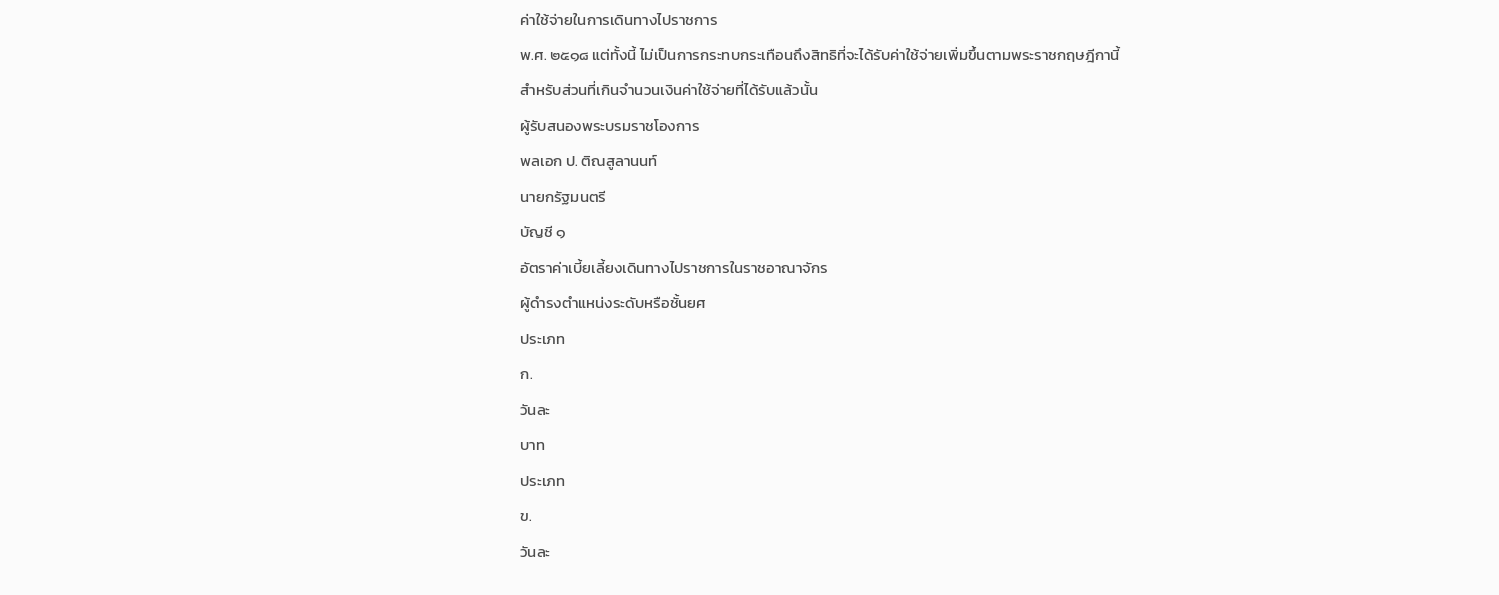ค่าใช้จ่ายในการเดินทางไปราชการ
พ.ศ. ๒๕๑๘ แต่ทั้งนี้ ไม่เป็นการกระทบกระเทือนถึงสิทธิที่จะได้รับค่าใช้จ่ายเพิ่มขึ้นตามพระราชกฤษฎีกานี้
สำหรับส่วนที่เกินจำนวนเงินค่าใช้จ่ายที่ได้รับแล้วนั้น
ผู้รับสนองพระบรมราชโองการ
พลเอก ป. ติณสูลานนท์
นายกรัฐมนตรี
บัญชี ๑
อัตราค่าเบี้ยเลี้ยงเดินทางไปราชการในราชอาณาจักร
ผู้ดำรงตำแหน่งระดับหรือชั้นยศ
ประเภท
ก.
วันละ
บาท
ประเภท
ข.
วันละ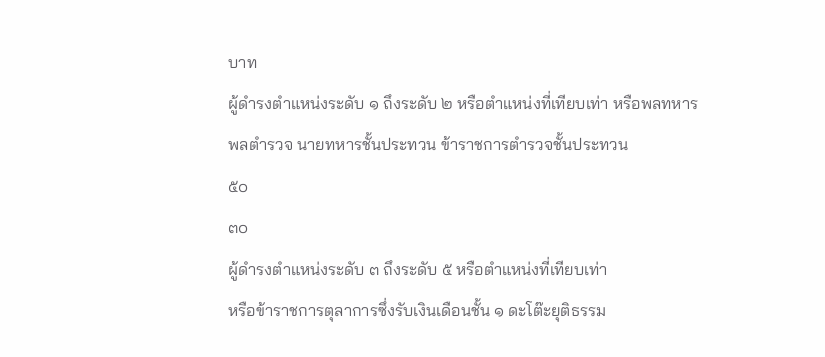บาท
ผู้ดำรงตำแหน่งระดับ ๑ ถึงระดับ ๒ หรือตำแหน่งที่เทียบเท่า หรือพลทหาร
พลตำรวจ นายทหารชั้นประทวน ข้าราชการตำรวจชั้นประทวน
๕๐
๓๐
ผู้ดำรงตำแหน่งระดับ ๓ ถึงระดับ ๕ หรือตำแหน่งที่เทียบเท่า
หรือข้าราชการตุลาการซึ่งรับเงินเดือนชั้น ๑ ดะโต๊ะยุติธรรม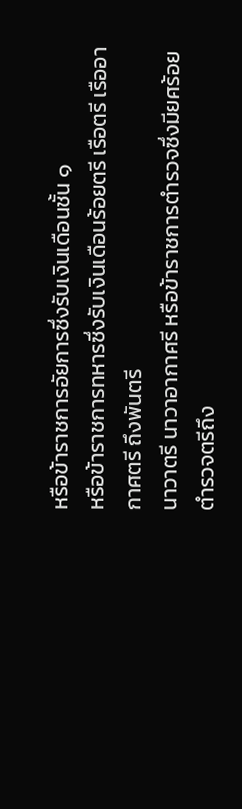หรือข้าราชการอัยการซึ่งรับเงินเดือนชั้น ๑
หรือข้าราชการทหารซึ่งรับเงินเดือนร้อยตรี เรือตรี เรืออากาศตรี ถึงพันตรี
นาวาตรี นาวาอากาศรี หรือข้าราชการตำรวจซึ่งมียศร้อยตำรวจตรีถึง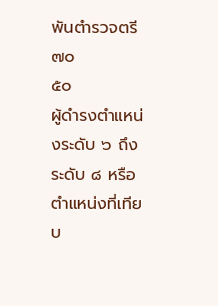พันตำรวจตรี
๗๐
๕๐
ผู้ดำรงตำแหน่งระดับ ๖ ถึงระดับ ๘ หรือตำแหน่งที่เทียบ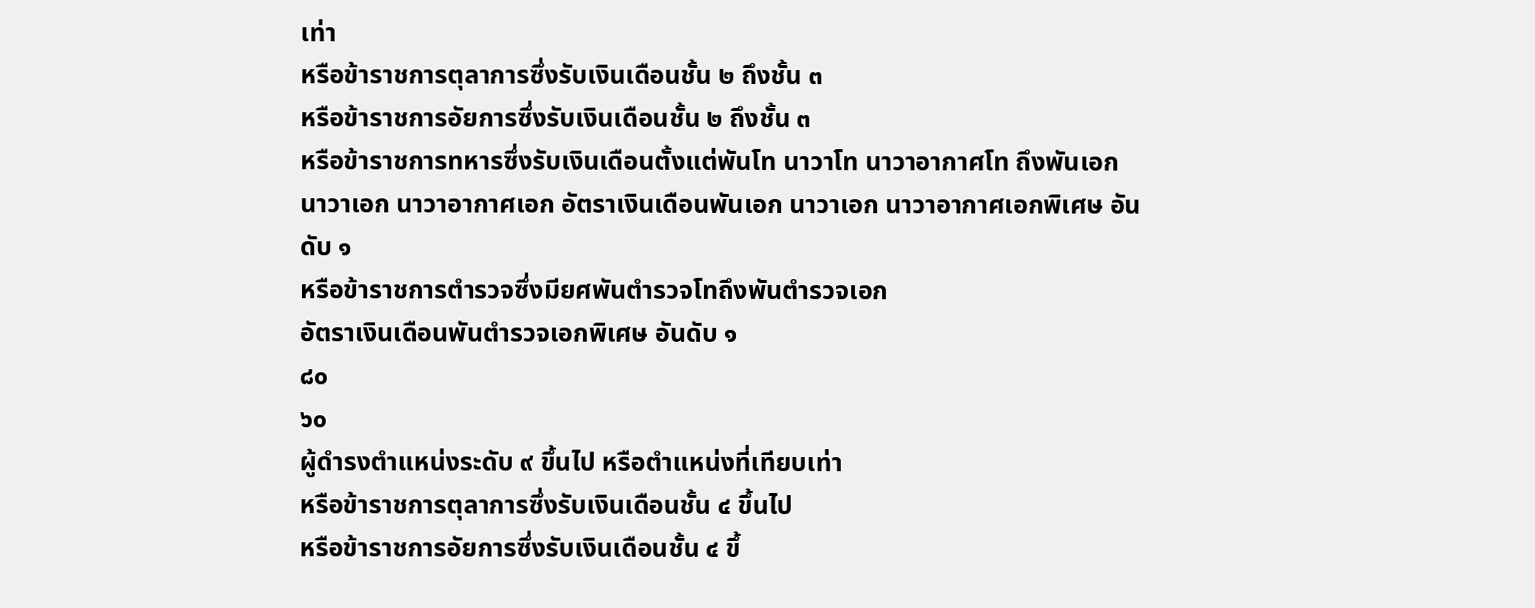เท่า
หรือข้าราชการตุลาการซึ่งรับเงินเดือนชั้น ๒ ถึงชั้น ๓
หรือข้าราชการอัยการซึ่งรับเงินเดือนชั้น ๒ ถึงชั้น ๓
หรือข้าราชการทหารซึ่งรับเงินเดือนตั้งแต่พันโท นาวาโท นาวาอากาศโท ถึงพันเอก
นาวาเอก นาวาอากาศเอก อัตราเงินเดือนพันเอก นาวาเอก นาวาอากาศเอกพิเศษ อันดับ ๑
หรือข้าราชการตำรวจซึ่งมียศพันตำรวจโทถึงพันตำรวจเอก
อัตราเงินเดือนพันตำรวจเอกพิเศษ อันดับ ๑
๘๐
๖๐
ผู้ดำรงตำแหน่งระดับ ๙ ขึ้นไป หรือตำแหน่งที่เทียบเท่า
หรือข้าราชการตุลาการซึ่งรับเงินเดือนชั้น ๔ ขึ้นไป
หรือข้าราชการอัยการซึ่งรับเงินเดือนชั้น ๔ ขึ้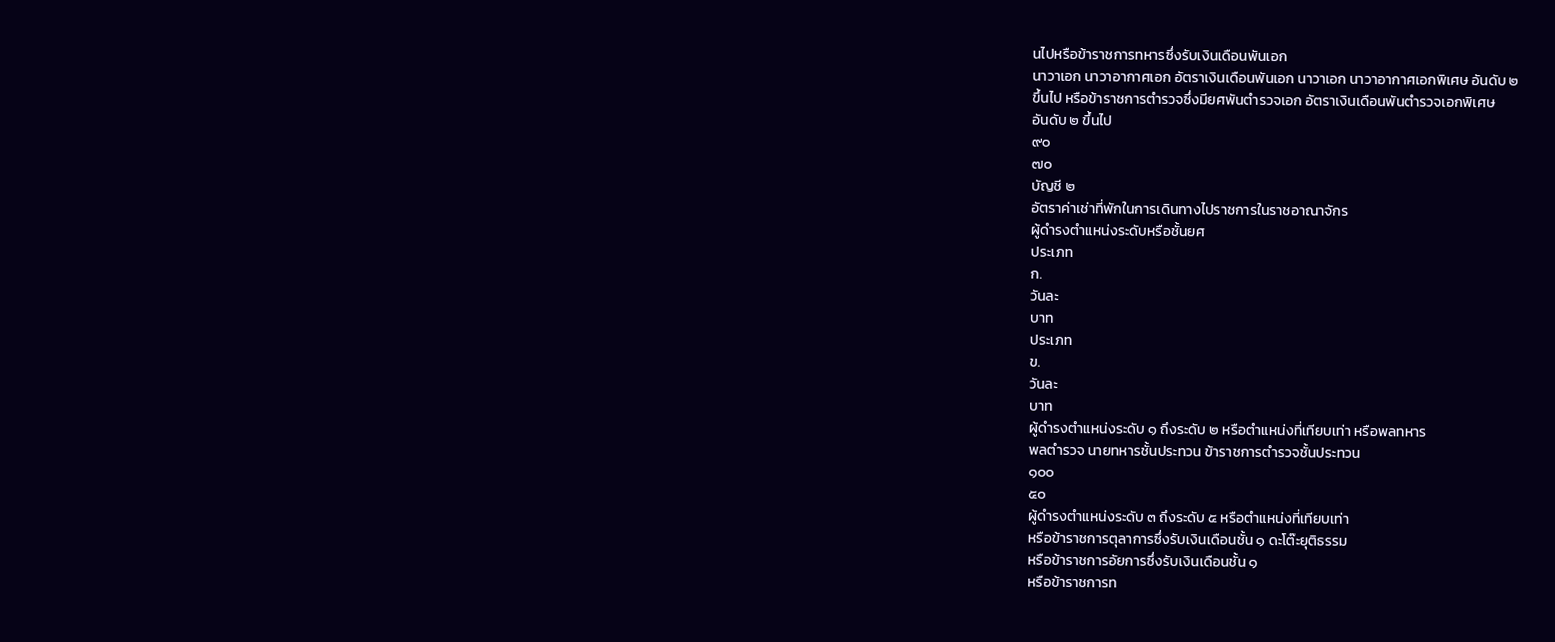นไปหรือข้าราชการทหารซึ่งรับเงินเดือนพันเอก
นาวาเอก นาวาอากาศเอก อัตราเงินเดือนพันเอก นาวาเอก นาวาอากาศเอกพิเศษ อันดับ ๒
ขึ้นไป หรือข้าราชการตำรวจซึ่งมียศพันตำรวจเอก อัตราเงินเดือนพันตำรวจเอกพิเศษ
อันดับ ๒ ขึ้นไป
๙๐
๗๐
บัญชี ๒
อัตราค่าเช่าที่พักในการเดินทางไปราชการในราชอาณาจักร
ผู้ดำรงตำแหน่งระดับหรือชั้นยศ
ประเภท
ก.
วันละ
บาท
ประเภท
ข.
วันละ
บาท
ผู้ดำรงตำแหน่งระดับ ๑ ถึงระดับ ๒ หรือตำแหน่งที่เทียบเท่า หรือพลทหาร
พลตำรวจ นายทหารชั้นประทวน ข้าราชการตำรวจชั้นประทวน
๑๐๐
๕๐
ผู้ดำรงตำแหน่งระดับ ๓ ถึงระดับ ๕ หรือตำแหน่งที่เทียบเท่า
หรือข้าราชการตุลาการซึ่งรับเงินเดือนชั้น ๑ ดะโต๊ะยุติธรรม
หรือข้าราชการอัยการซึ่งรับเงินเดือนชั้น ๑
หรือข้าราชการท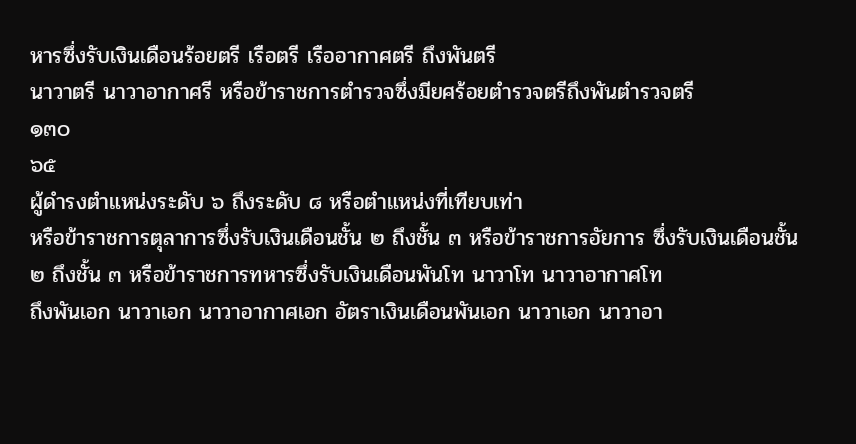หารซึ่งรับเงินเดือนร้อยตรี เรือตรี เรืออากาศตรี ถึงพันตรี
นาวาตรี นาวาอากาศรี หรือข้าราชการตำรวจซึ่งมียศร้อยตำรวจตรีถึงพันตำรวจตรี
๑๓๐
๖๕
ผู้ดำรงตำแหน่งระดับ ๖ ถึงระดับ ๘ หรือตำแหน่งที่เทียบเท่า
หรือข้าราชการตุลาการซึ่งรับเงินเดือนชั้น ๒ ถึงชั้น ๓ หรือข้าราชการอัยการ ซึ่งรับเงินเดือนชั้น
๒ ถึงชั้น ๓ หรือข้าราชการทหารซึ่งรับเงินเดือนพันโท นาวาโท นาวาอากาศโท
ถึงพันเอก นาวาเอก นาวาอากาศเอก อัตราเงินเดือนพันเอก นาวาเอก นาวาอา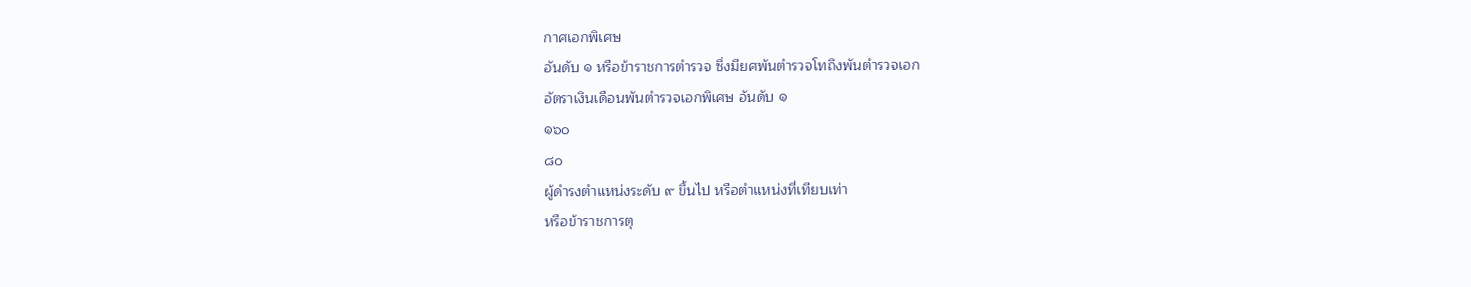กาศเอกพิเศษ
อันดับ ๑ หรือข้าราชการตำรวจ ซึ่งมียศพันตำรวจโทถึงพันตำรวจเอก
อัตราเงินเดือนพันตำรวจเอกพิเศษ อันดับ ๑
๑๖๐
๘๐
ผู้ดำรงตำแหน่งระดับ ๙ ขึ้นไป หรือตำแหน่งที่เทียบเท่า
หรือข้าราชการตุ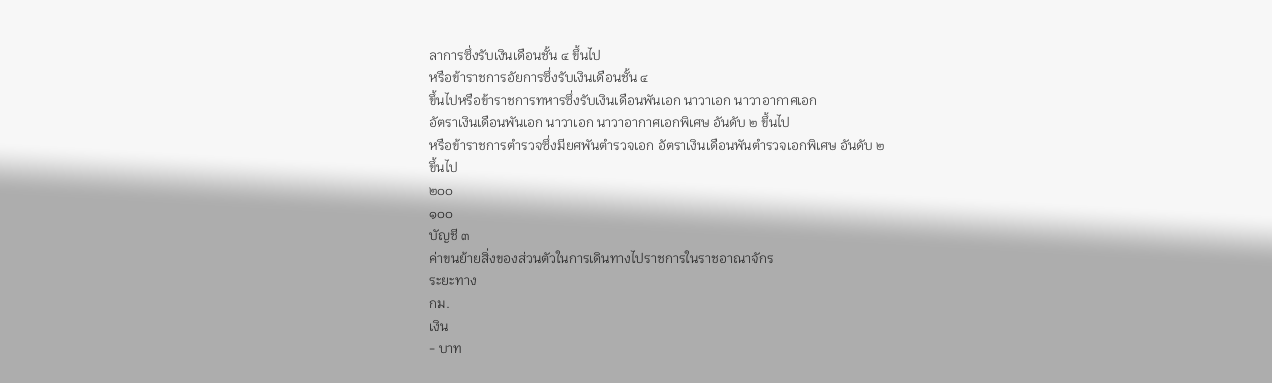ลาการซึ่งรับเงินเดือนชั้น ๔ ขึ้นไป
หรือข้าราชการอัยการซึ่งรับเงินเดือนชั้น ๔
ขึ้นไปหรือข้าราชการทหารซึ่งรับเงินเดือนพันเอก นาวาเอก นาวาอากาศเอก
อัตราเงินเดือนพันเอก นาวาเอก นาวาอากาศเอกพิเศษ อันดับ ๒ ขึ้นไป
หรือข้าราชการตำรวจซึ่งมียศพันตำรวจเอก อัตราเงินเดือนพันตำรวจเอกพิเศษ อันดับ ๒
ขึ้นไป
๒๐๐
๑๐๐
บัญชี ๓
ค่าขนย้ายสิ่งของส่วนตัวในการเดินทางไปราชการในราชอาณาจักร
ระยะทาง
กม.
เงิน
- บาท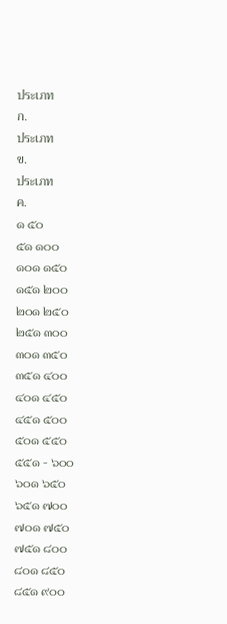ประเภท
ก.
ประเภท
ข.
ประเภท
ค.
๑ ๕๐
๕๑ ๑๐๐
๑๐๑ ๑๕๐
๑๕๑ ๒๐๐
๒๐๑ ๒๕๐
๒๕๑ ๓๐๐
๓๐๑ ๓๕๐
๓๕๑ ๔๐๐
๔๐๑ ๔๕๐
๔๕๑ ๕๐๐
๕๐๑ ๕๕๐
๕๕๑ - ๖๐๐
๖๐๑ ๖๕๐
๖๕๑ ๗๐๐
๗๐๑ ๗๕๐
๗๕๑ ๘๐๐
๘๐๑ ๘๕๐
๘๕๑ ๙๐๐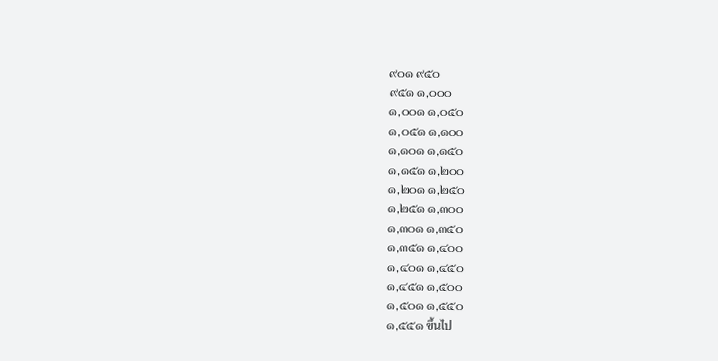๙๐๑ ๙๕๐
๙๕๑ ๑,๐๐๐
๑,๐๐๑ ๑,๐๕๐
๑,๐๕๑ ๑,๑๐๐
๑,๑๐๑ ๑,๑๕๐
๑,๑๕๑ ๑,๒๐๐
๑,๒๐๑ ๑,๒๕๐
๑,๒๕๑ ๑,๓๐๐
๑,๓๐๑ ๑,๓๕๐
๑,๓๕๑ ๑,๔๐๐
๑,๔๐๑ ๑,๔๕๐
๑,๔๕๑ ๑,๕๐๐
๑,๕๐๑ ๑,๕๕๐
๑,๕๕๑ ขึ้นไป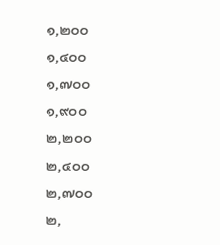๑,๒๐๐
๑,๔๐๐
๑,๗๐๐
๑,๙๐๐
๒,๒๐๐
๒,๔๐๐
๒,๗๐๐
๒,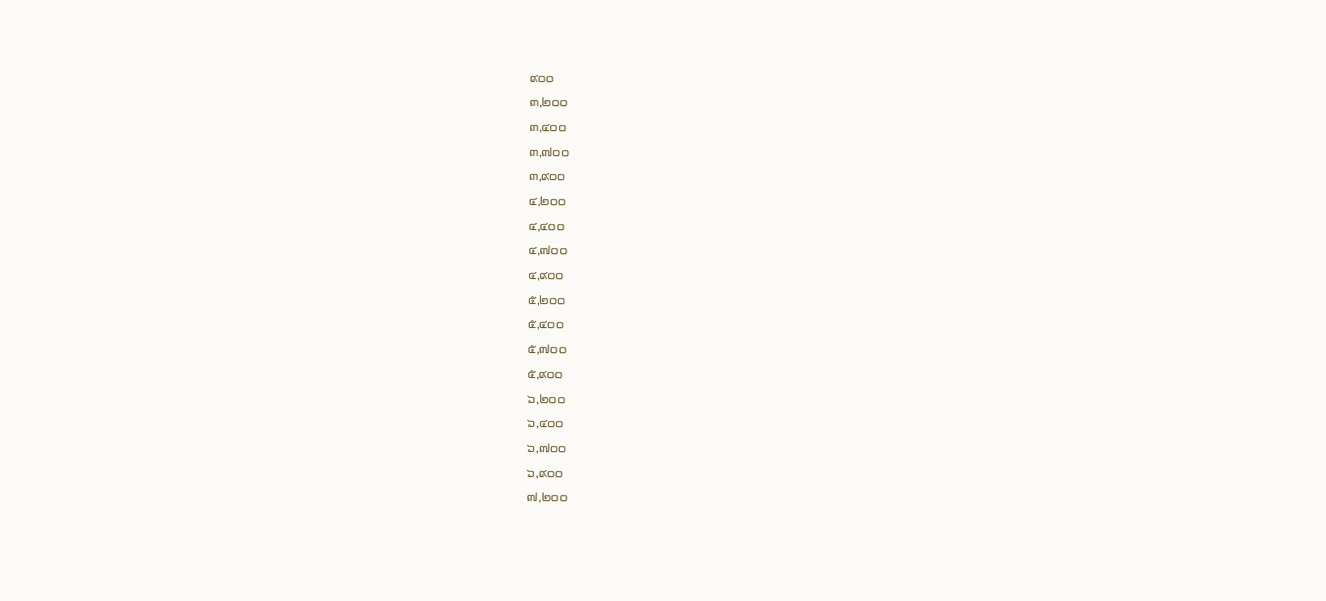๙๐๐
๓,๒๐๐
๓,๔๐๐
๓,๗๐๐
๓,๙๐๐
๔,๒๐๐
๔,๔๐๐
๔,๗๐๐
๔,๙๐๐
๕,๒๐๐
๕,๔๐๐
๕,๗๐๐
๕,๙๐๐
๖,๒๐๐
๖,๔๐๐
๖,๗๐๐
๖,๙๐๐
๗,๒๐๐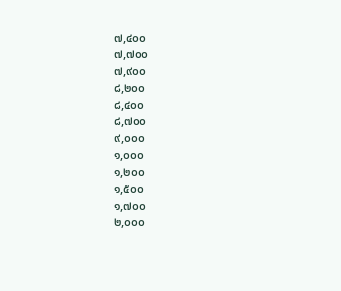๗,๔๐๐
๗,๗๐๐
๗,๙๐๐
๘,๒๐๐
๘,๔๐๐
๘,๗๐๐
๙,๐๐๐
๑,๐๐๐
๑,๒๐๐
๑,๕๐๐
๑,๗๐๐
๒,๐๐๐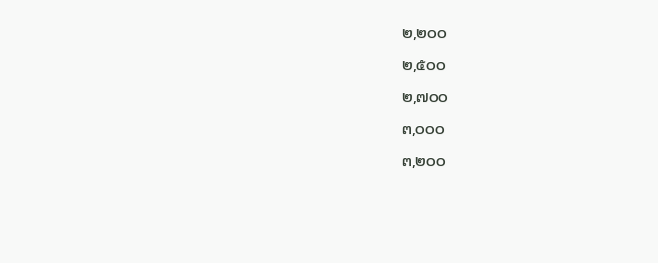๒,๒๐๐
๒,๕๐๐
๒,๗๐๐
๓,๐๐๐
๓,๒๐๐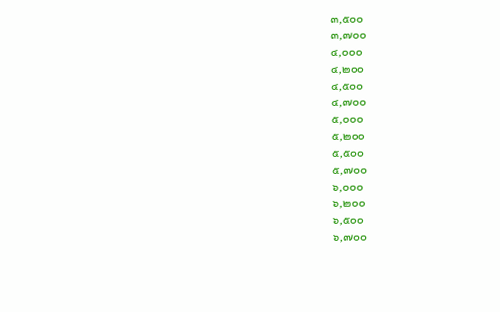๓,๕๐๐
๓,๗๐๐
๔,๐๐๐
๔,๒๐๐
๔,๕๐๐
๔,๗๐๐
๕,๐๐๐
๕,๒๐๐
๕,๕๐๐
๕,๗๐๐
๖,๐๐๐
๖,๒๐๐
๖,๕๐๐
๖,๗๐๐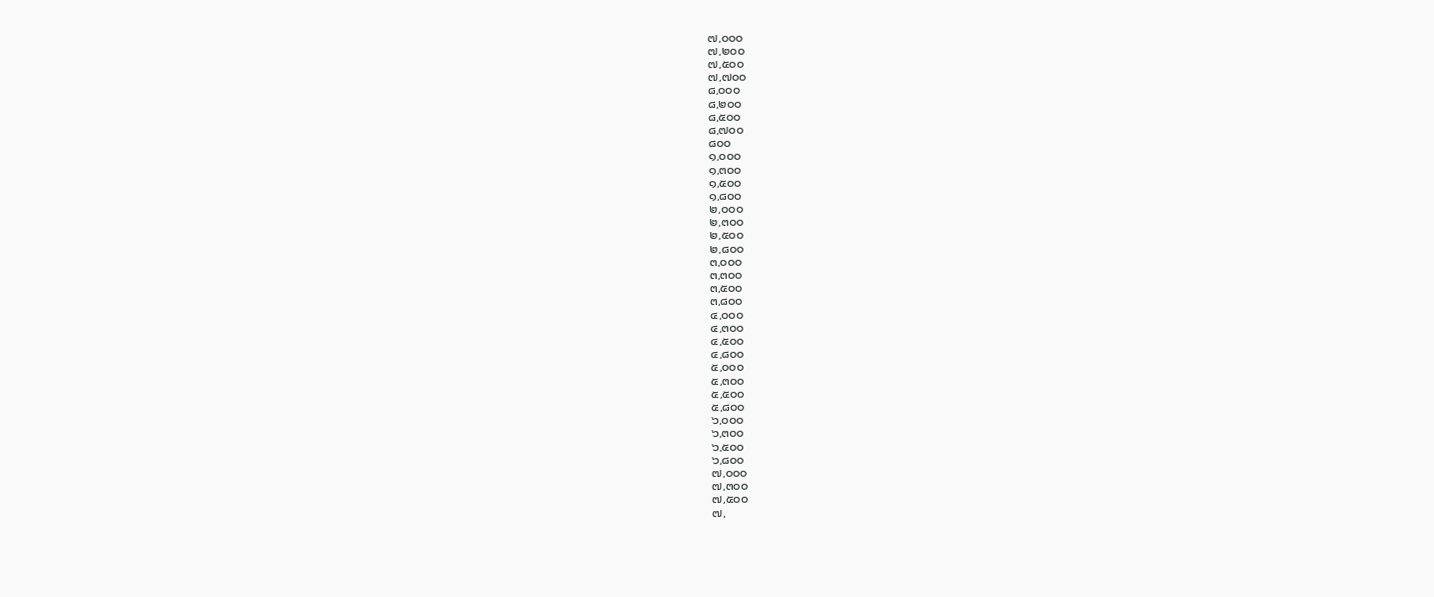๗,๐๐๐
๗,๒๐๐
๗,๕๐๐
๗,๗๐๐
๘,๐๐๐
๘,๒๐๐
๘,๕๐๐
๘,๗๐๐
๘๐๐
๑,๐๐๐
๑,๓๐๐
๑,๕๐๐
๑,๘๐๐
๒,๐๐๐
๒,๓๐๐
๒,๕๐๐
๒,๘๐๐
๓,๐๐๐
๓,๓๐๐
๓,๕๐๐
๓,๘๐๐
๔,๐๐๐
๔,๓๐๐
๔,๕๐๐
๔,๘๐๐
๕,๐๐๐
๕,๓๐๐
๕,๕๐๐
๕,๘๐๐
๖,๐๐๐
๖,๓๐๐
๖,๕๐๐
๖,๘๐๐
๗,๐๐๐
๗,๓๐๐
๗,๕๐๐
๗,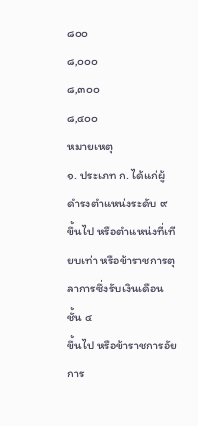๘๐๐
๘,๐๐๐
๘,๓๐๐
๘,๔๐๐
หมายเหตุ
๑. ประเภท ก. ได้แก่ผู้ดำรงตำแหน่งระดับ ๙
ขึ้นไป หรือตำแหน่งที่เทียบเท่า หรือข้าราชการตุลาการซึ่งรับเงินเดือนชั้น ๔
ขึ้นไป หรือข้าราชการอัยการ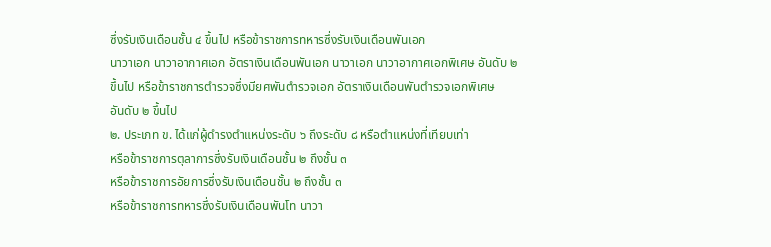ซึ่งรับเงินเดือนชั้น ๔ ขึ้นไป หรือข้าราชการทหารซึ่งรับเงินเดือนพันเอก
นาวาเอก นาวาอากาศเอก อัตราเงินเดือนพันเอก นาวาเอก นาวาอากาศเอกพิเศษ อันดับ ๒
ขึ้นไป หรือข้าราชการตำรวจซึ่งมียศพันตำรวจเอก อัตราเงินเดือนพันตำรวจเอกพิเศษ
อันดับ ๒ ขึ้นไป
๒. ประเภท ข. ได้แก่ผู้ดำรงตำแหน่งระดับ ๖ ถึงระดับ ๘ หรือตำแหน่งที่เทียบเท่า
หรือข้าราชการตุลาการซึ่งรับเงินเดือนชั้น ๒ ถึงชั้น ๓
หรือข้าราชการอัยการซึ่งรับเงินเดือนชั้น ๒ ถึงชั้น ๓
หรือข้าราชการทหารซึ่งรับเงินเดือนพันโท นาวา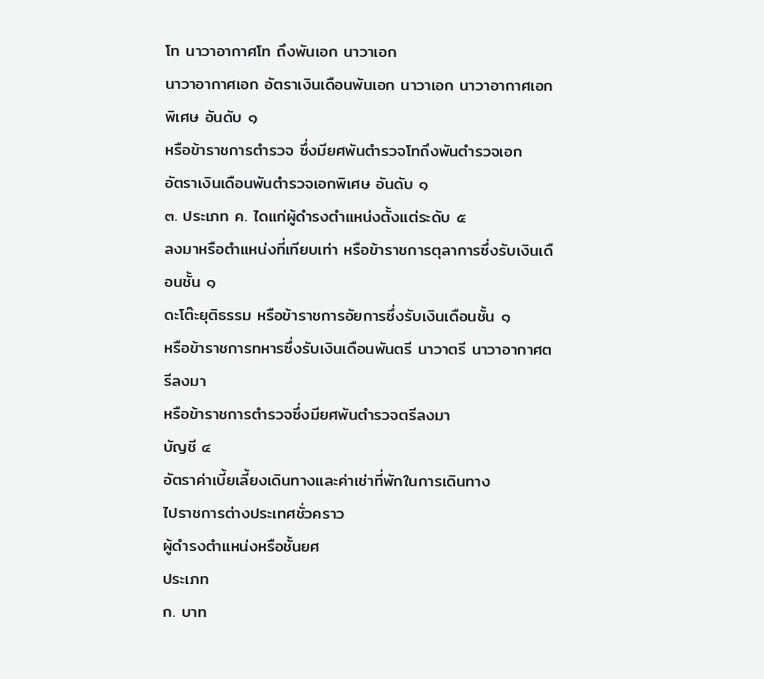โท นาวาอากาศโท ถึงพันเอก นาวาเอก
นาวาอากาศเอก อัตราเงินเดือนพันเอก นาวาเอก นาวาอากาศเอกพิเศษ อันดับ ๑
หรือข้าราชการตำรวจ ซึ่งมียศพันตำรวจโทถึงพันตำรวจเอก
อัตราเงินเดือนพันตำรวจเอกพิเศษ อันดับ ๑
๓. ประเภท ค. ไดแก่ผู้ดำรงตำแหน่งตั้งแต่ระดับ ๕
ลงมาหรือตำแหน่งที่เทียบเท่า หรือข้าราชการตุลาการซึ่งรับเงินเดือนชั้น ๑
ดะโต๊ะยุติธรรม หรือข้าราชการอัยการซึ่งรับเงินเดือนชั้น ๑
หรือข้าราชการทหารซึ่งรับเงินเดือนพันตรี นาวาตรี นาวาอากาศตรีลงมา
หรือข้าราชการตำรวจซึ่งมียศพันตำรวจตรีลงมา
บัญชี ๔
อัตราค่าเบี้ยเลี้ยงเดินทางและค่าเช่าที่พักในการเดินทาง
ไปราชการต่างประเทศชั่วคราว
ผู้ดำรงตำแหน่งหรือชั้นยศ
ประเภท
ก. บาท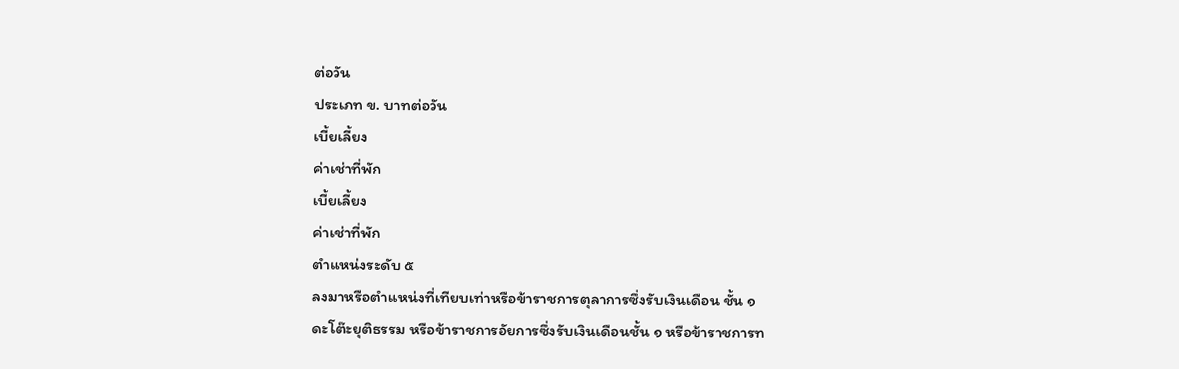ต่อวัน
ประเภท ข. บาทต่อวัน
เบี้ยเลี้ยง
ค่าเช่าที่พัก
เบี้ยเลี้ยง
ค่าเช่าที่พัก
ตำแหน่งระดับ ๕
ลงมาหรือตำแหน่งที่เทียบเท่าหรือข้าราชการตุลาการซึ่งรับเงินเดือน ชั้น ๑
ดะโต๊ะยุติธรรม หรือข้าราชการอัยการซึ่งรับเงินเดือนชั้น ๑ หรือข้าราชการท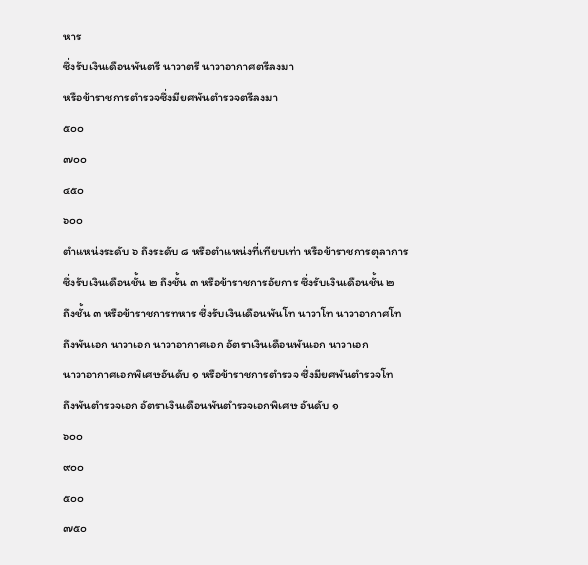หาร
ซึ่งรับเงินเดือนพันตรี นาวาตรี นาวาอากาศตรีลงมา
หรือข้าราชการตำรวจซึ่งมียศพันตำรวจตรีลงมา
๕๐๐
๗๐๐
๔๕๐
๖๐๐
ตำแหน่งระดับ ๖ ถึงระดับ ๘ หรือตำแหน่งที่เทียบเท่า หรือข้าราชการตุลาการ
ซึ่งรับเงินเดือนชั้น ๒ ถึงชั้น ๓ หรือข้าราชการอัยการ ซึ่งรับเงินเดือนชั้น ๒
ถึงชั้น ๓ หรือข้าราชการทหาร ซึ่งรับเงินเดือนพันโท นาวาโท นาวาอากาศโท
ถึงพันเอก นาวาเอก นาวาอากาศเอก อัตราเงินเดือนพันเอก นาวาเอก
นาวาอากาศเอกพิเศษอันดับ ๑ หรือข้าราชการตำรวจ ซึ่งมียศพันตำรวจโท
ถึงพันตำรวจเอก อัตราเงินเดือนพันตำรวจเอกพิเศษ อันดับ ๑
๖๐๐
๙๐๐
๕๐๐
๗๕๐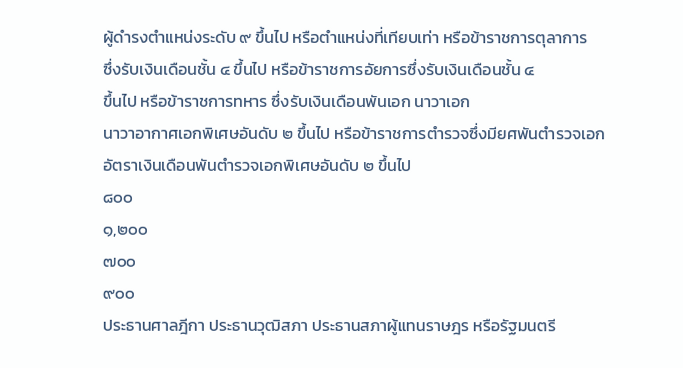ผู้ดำรงตำแหน่งระดับ ๙ ขึ้นไป หรือตำแหน่งที่เทียบเท่า หรือข้าราชการตุลาการ
ซึ่งรับเงินเดือนชั้น ๔ ขึ้นไป หรือข้าราชการอัยการซึ่งรับเงินเดือนชั้น ๔
ขึ้นไป หรือข้าราชการทหาร ซึ่งรับเงินเดือนพันเอก นาวาเอก
นาวาอากาศเอกพิเศษอันดับ ๒ ขึ้นไป หรือข้าราชการตำรวจซึ่งมียศพันตำรวจเอก
อัตราเงินเดือนพันตำรวจเอกพิเศษอันดับ ๒ ขึ้นไป
๘๐๐
๑,๒๐๐
๗๐๐
๙๐๐
ประธานศาลฎีกา ประธานวุฒิสภา ประธานสภาผู้แทนราษฎร หรือรัฐมนตรี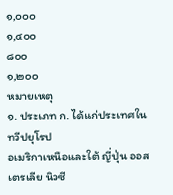๑,๐๐๐
๑,๔๐๐
๘๐๐
๑,๒๐๐
หมายเหตุ
๑. ประเภท ก. ได้แก่ประเทศในทวีปยุโรป
อเมริกาเหนือและใต้ ญี่ปุ่น ออสเตรเลีย นิวซี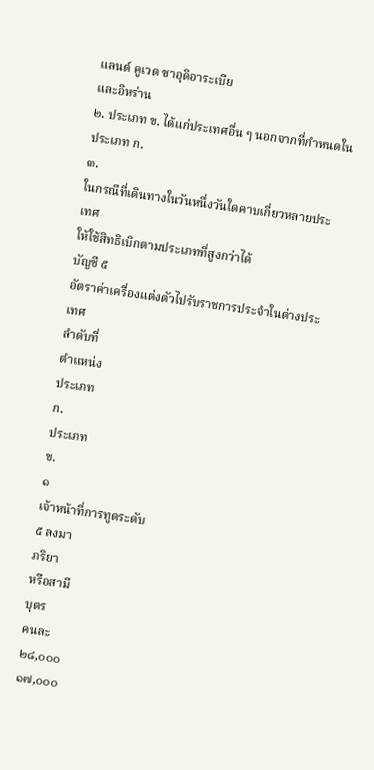แลนด์ คูเวต ซาอุดิอาระเบีย
และอิหร่าน
๒. ประเภท ข. ได้แก่ประเทศอื่น ๆ นอกจากที่กำหนดในประเภท ก.
๓.
ในกรณีที่เดินทางในวันหนึ่งวันใดคาบเกี่ยวหลายประเทศ
ให้ใช้สิทธิเบิกตามประเภทที่สูงกว่าได้
บัญชี ๕
อัตราค่าเครื่องแต่งตัวไปรับราชการประจำในต่างประเทศ
ลำดับที่
ตำแหน่ง
ประเภท
ก.
ประเภท
ข.
๑
เจ้าหน้าที่การทูตระดับ
๕ ลงมา
ภริยา
หรือสามี
บุตร
คนละ
๒๘,๐๐๐
๑๗,๐๐๐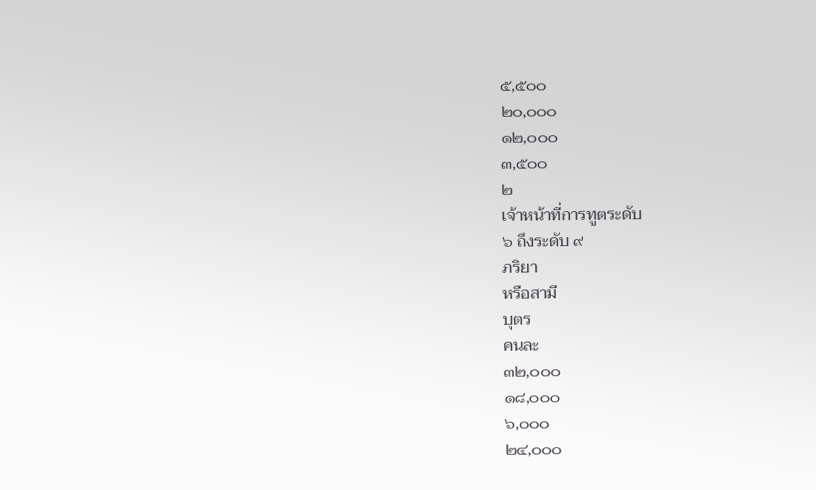๕,๕๐๐
๒๐,๐๐๐
๑๒,๐๐๐
๓,๕๐๐
๒
เจ้าหน้าที่การทูตระดับ
๖ ถึงระดับ ๙
ภริยา
หรือสามี
บุตร
คนละ
๓๒,๐๐๐
๑๘,๐๐๐
๖,๐๐๐
๒๔,๐๐๐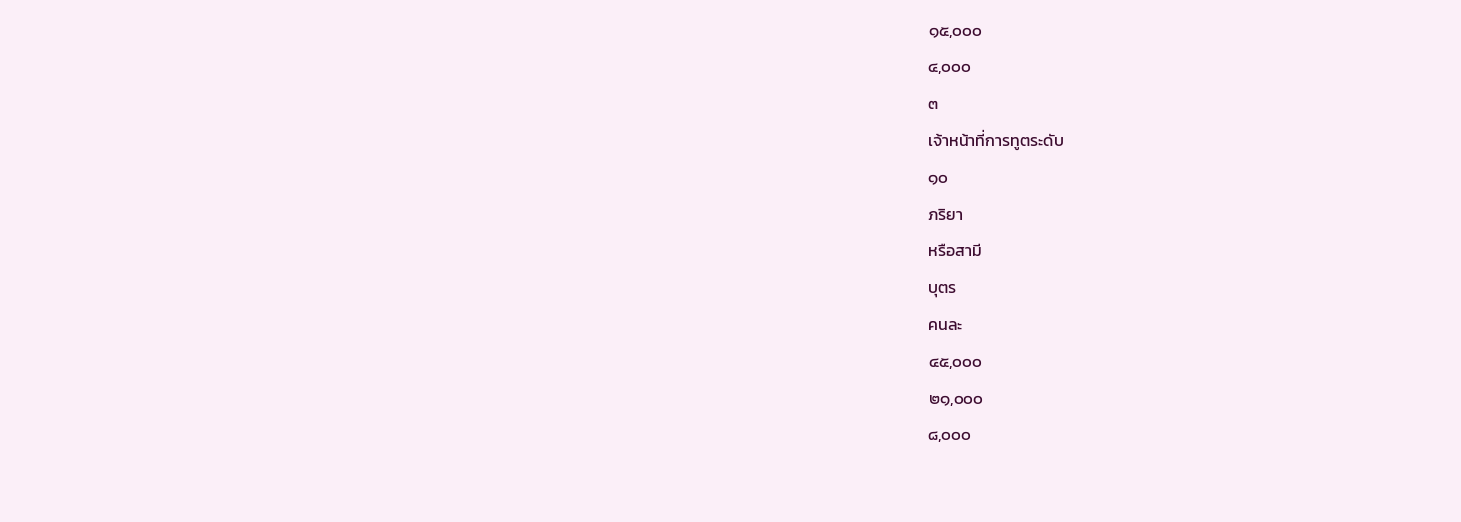๑๕,๐๐๐
๔,๐๐๐
๓
เจ้าหน้าที่การทูตระดับ
๑๐
ภริยา
หรือสามี
บุตร
คนละ
๔๕,๐๐๐
๒๑,๐๐๐
๘,๐๐๐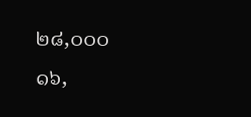๒๘,๐๐๐
๑๖,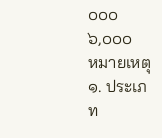๐๐๐
๖,๐๐๐
หมายเหตุ
๑. ประเภท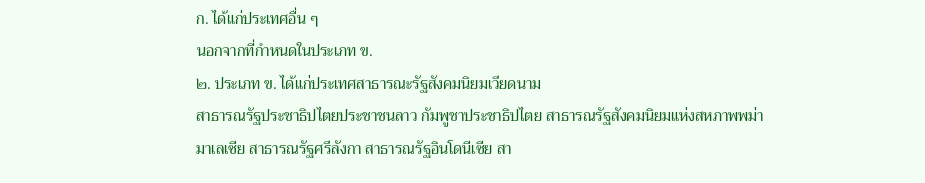ก. ได้แก่ประเทศอื่น ๆ
นอกจากที่กำหนดในประเภท ข.
๒. ประเภท ข. ได้แก่ประเทศสาธารณะรัฐสังคมนิยมเวียดนาม
สาธารณรัฐประชาธิปไตยประชาชนลาว กัมพูชาประชาธิปไตย สาธารณรัฐสังคมนิยมแห่งสหภาพพม่า
มาเลเซีย สาธารณรัฐศรีลังกา สาธารณรัฐอินโดนีเซีย สา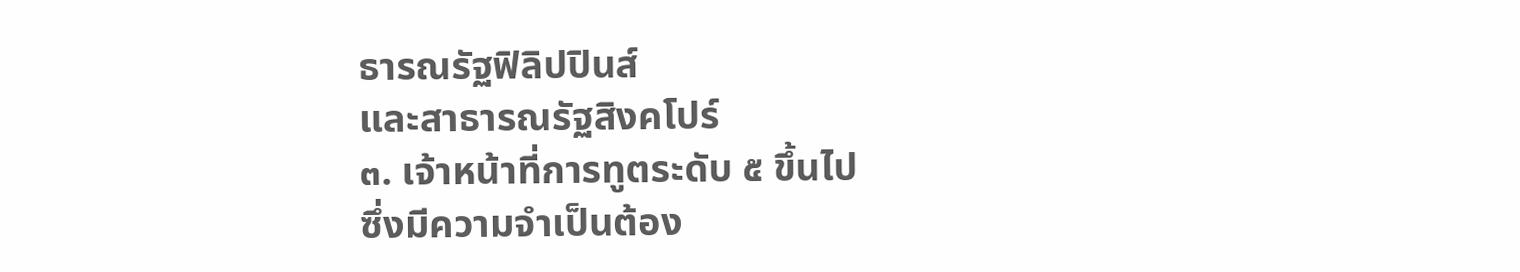ธารณรัฐฟิลิปปินส์
และสาธารณรัฐสิงคโปร์
๓. เจ้าหน้าที่การทูตระดับ ๕ ขึ้นไป
ซึ่งมีความจำเป็นต้อง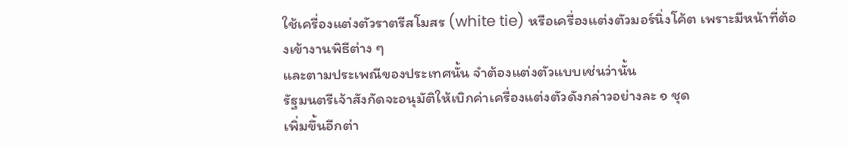ใช้เครื่องแต่งตัวราตรีสโมสร (white tie) หรือเครื่องแต่งตัวมอร์นิ่งโค้ต เพราะมีหน้าที่ต้องเข้างานพิธีต่าง ๆ
และตามประเพณีของประเทศนั้น จำต้องแต่งตัวแบบเช่นว่านั้น
รัฐมนตรีเจ้าสังกัดจะอนุมัติให้เบิกค่าเครื่องแต่งตัวดังกล่าวอย่างละ ๑ ชุด
เพิ่มขึ้นอีกต่า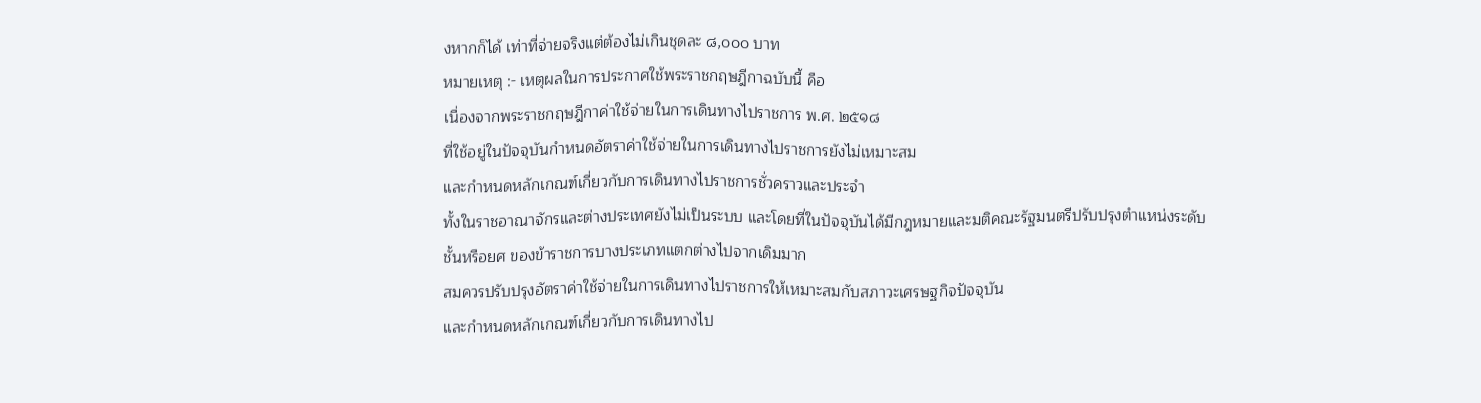งหากก็ได้ เท่าที่จ่ายจริงแต่ต้องไม่เกินชุดละ ๘,๐๐๐ บาท
หมายเหตุ :- เหตุผลในการประกาศใช้พระราชกฤษฎีกาฉบับนี้ คือ
เนื่องจากพระราชกฤษฎีกาค่าใช้จ่ายในการเดินทางไปราชการ พ.ศ. ๒๕๑๘
ที่ใช้อยู่ในปัจจุบันกำหนดอัตราค่าใช้จ่ายในการเดินทางไปราชการยังไม่เหมาะสม
และกำหนดหลักเกณฑ์เกี่ยวกับการเดินทางไปราชการชั่วคราวและประจำ
ทั้งในราชอาณาจักรและต่างประเทศยังไม่เป็นระบบ และโดยที่ในปัจจุบันได้มีกฎหมายและมติคณะรัฐมนตรีปรับปรุงตำแหน่งระดับ
ชั้นหรือยศ ของข้าราชการบางประเภทแตกต่างไปจากเดิมมาก
สมควรปรับปรุงอัตราค่าใช้จ่ายในการเดินทางไปราชการให้เหมาะสมกับสภาวะเศรษฐกิจปัจจุบัน
และกำหนดหลักเกณฑ์เกี่ยวกับการเดินทางไป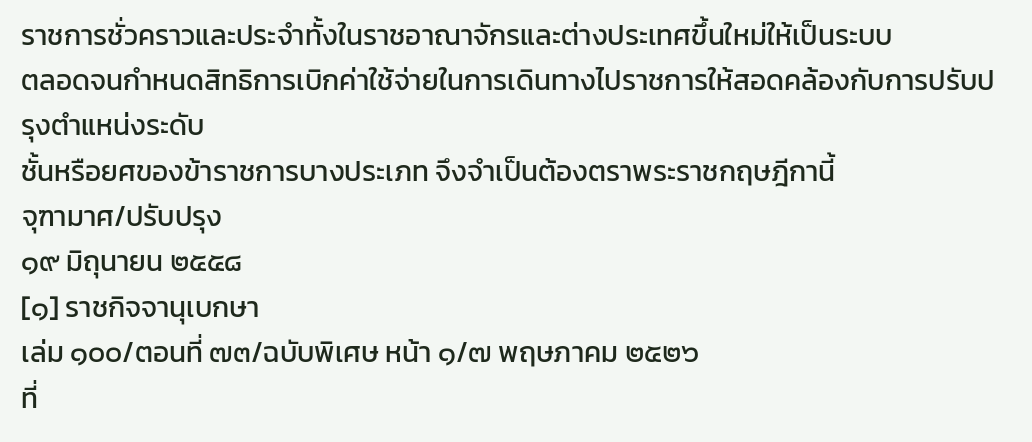ราชการชั่วคราวและประจำทั้งในราชอาณาจักรและต่างประเทศขึ้นใหม่ให้เป็นระบบ
ตลอดจนกำหนดสิทธิการเบิกค่าใช้จ่ายในการเดินทางไปราชการให้สอดคล้องกับการปรับปรุงตำแหน่งระดับ
ชั้นหรือยศของข้าราชการบางประเภท จึงจำเป็นต้องตราพระราชกฤษฎีกานี้
จุฑามาศ/ปรับปรุง
๑๙ มิถุนายน ๒๕๕๘
[๑] ราชกิจจานุเบกษา
เล่ม ๑๐๐/ตอนที่ ๗๓/ฉบับพิเศษ หน้า ๑/๗ พฤษภาคม ๒๕๒๖
ที่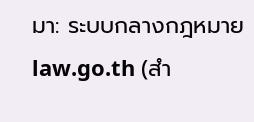มา: ระบบกลางกฎหมาย law.go.th (สำ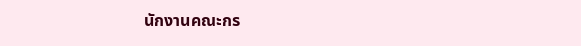นักงานคณะกร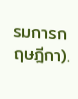รมการกฤษฎีกา).